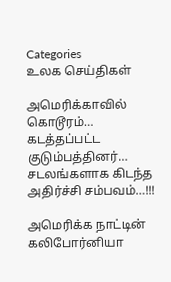Categories
உலக செய்திகள்

அமெரிக்காவில் கொடூரம்… கடத்தப்பட்ட குடும்பத்தினர்… சடலங்களாக கிடந்த அதிர்ச்சி சம்பவம்…!!!

அமெரிக்க நாட்டின் கலிபோர்னியா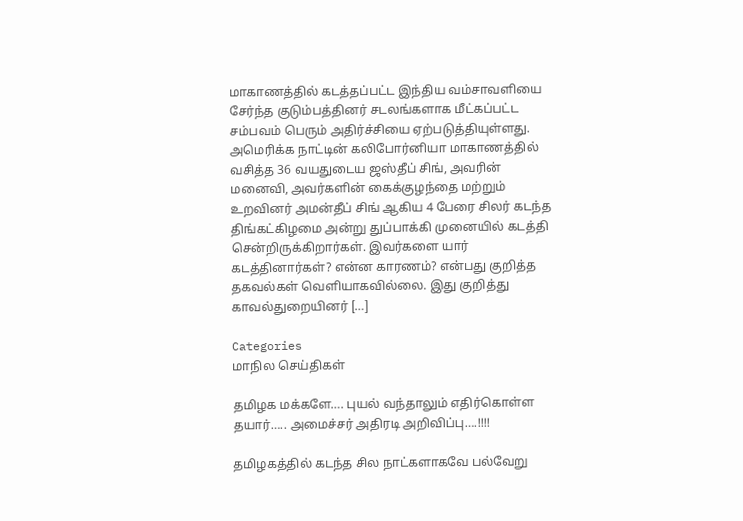மாகாணத்தில் கடத்தப்பட்ட இந்திய வம்சாவளியை சேர்ந்த குடும்பத்தினர் சடலங்களாக மீட்கப்பட்ட சம்பவம் பெரும் அதிர்ச்சியை ஏற்படுத்தியுள்ளது. அமெரிக்க நாட்டின் கலிபோர்னியா மாகாணத்தில் வசித்த 36 வயதுடைய ஜஸ்தீப் சிங், அவரின் மனைவி, அவர்களின் கைக்குழந்தை மற்றும் உறவினர் அமன்தீப் சிங் ஆகிய 4 பேரை சிலர் கடந்த திங்கட்கிழமை அன்று துப்பாக்கி முனையில் கடத்தி சென்றிருக்கிறார்கள். இவர்களை யார் கடத்தினார்கள்? என்ன காரணம்? என்பது குறித்த தகவல்கள் வெளியாகவில்லை. இது குறித்து காவல்துறையினர் […]

Categories
மாநில செய்திகள்

தமிழக மக்களே…. புயல் வந்தாலும் எதிர்கொள்ள தயார்….. அமைச்சர் அதிரடி அறிவிப்பு….!!!!

தமிழகத்தில் கடந்த சில நாட்களாகவே பல்வேறு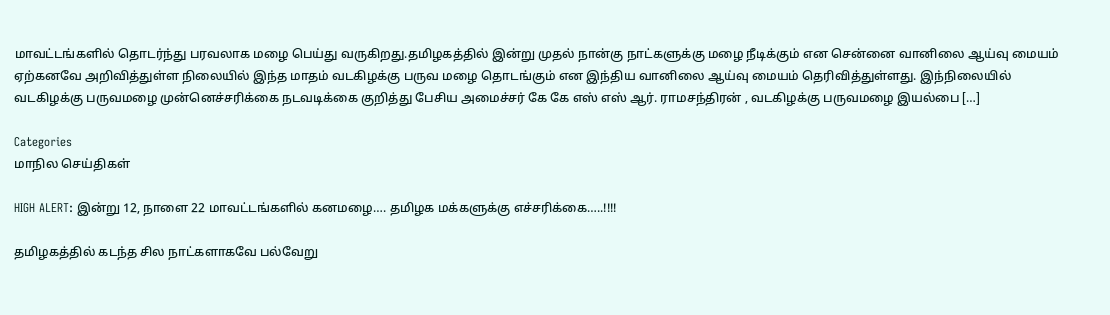மாவட்டங்களில் தொடர்ந்து பரவலாக மழை பெய்து வருகிறது.தமிழகத்தில் இன்று முதல் நான்கு நாட்களுக்கு மழை நீடிக்கும் என சென்னை வானிலை ஆய்வு மையம் ஏற்கனவே அறிவித்துள்ள நிலையில் இந்த மாதம் வடகிழக்கு பருவ மழை தொடங்கும் என இந்திய வானிலை ஆய்வு மையம் தெரிவித்துள்ளது. இந்நிலையில் வடகிழக்கு பருவமழை முன்னெச்சரிக்கை நடவடிக்கை குறித்து பேசிய அமைச்சர் கே கே எஸ் எஸ் ஆர். ராமசந்திரன் , வடகிழக்கு பருவமழை இயல்பை […]

Categories
மாநில செய்திகள்

HIGH ALERT: இன்று 12, நாளை 22 மாவட்டங்களில் கனமழை…. தமிழக மக்களுக்கு எச்சரிக்கை…..!!!!

தமிழகத்தில் கடந்த சில நாட்களாகவே பல்வேறு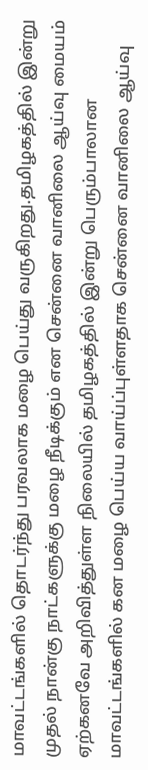மாவட்டங்களில் தொடர்ந்து பரவலாக மழை பெய்து வருகிறது.தமிழகத்தில் இன்று முதல் நான்கு நாட்களுக்கு மழை நீடிக்கும் என சென்னை வானிலை ஆய்வு மையம் ஏற்கனவே அறிவித்துள்ள நிலையில் தமிழகத்தில் இன்று பெரும்பாலான மாவட்டங்களில் கன மழை பெய்ய வாய்ப்புள்ளதாக சென்னை வானிலை ஆய்வு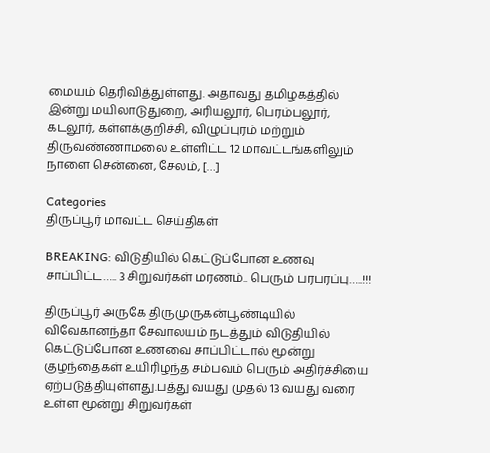மையம் தெரிவித்துள்ளது. அதாவது தமிழகத்தில் இன்று மயிலாடுதுறை, அரியலூர், பெரம்பலூர், கடலூர், கள்ளக்குறிச்சி, விழுப்புரம் மற்றும் திருவண்ணாமலை உள்ளிட்ட 12 மாவட்டங்களிலும் நாளை சென்னை, சேலம், […]

Categories
திருப்பூர் மாவட்ட செய்திகள்

BREAKING: விடுதியில் கெட்டுப்போன உணவு சாப்பிட்ட….. 3 சிறுவர்கள் மரணம்.. பெரும் பரபரப்பு…..!!!

திருப்பூர் அருகே திருமுருகன்பூண்டியில் விவேகானந்தா சேவாலயம் நடத்தும் விடுதியில் கெட்டுப்போன உணவை சாப்பிட்டால் மூன்று குழந்தைகள் உயிரிழந்த சம்பவம் பெரும் அதிர்ச்சியை ஏற்படுத்தியுள்ளது.பத்து வயது முதல் 13 வயது வரை உள்ள மூன்று சிறுவர்கள்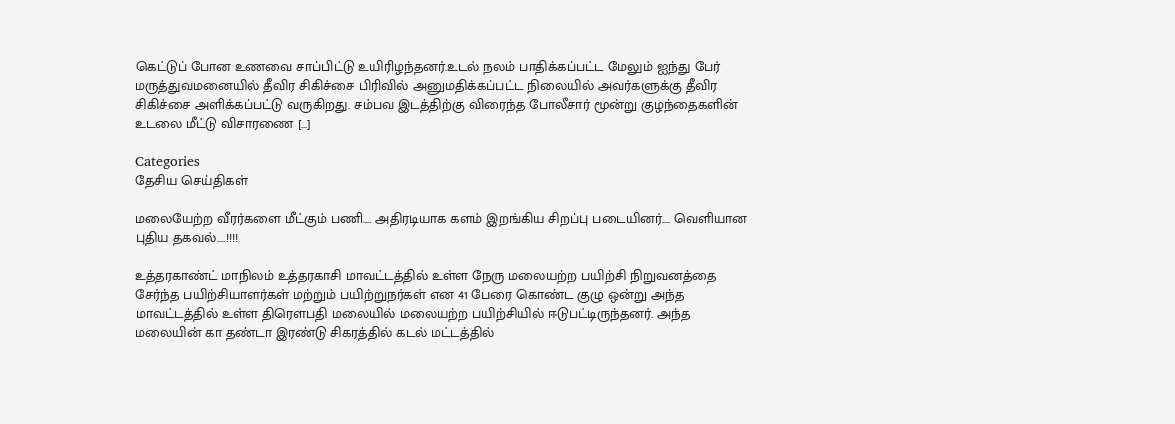கெட்டுப் போன உணவை சாப்பிட்டு உயிரிழந்தனர்.உடல் நலம் பாதிக்கப்பட்ட மேலும் ஐந்து பேர் மருத்துவமனையில் தீவிர சிகிச்சை பிரிவில் அனுமதிக்கப்பட்ட நிலையில் அவர்களுக்கு தீவிர சிகிச்சை அளிக்கப்பட்டு வருகிறது. சம்பவ இடத்திற்கு விரைந்த போலீசார் மூன்று குழந்தைகளின் உடலை மீட்டு விசாரணை […]

Categories
தேசிய செய்திகள்

மலையேற்ற வீரர்களை மீட்கும் பணி…. அதிரடியாக களம் இறங்கிய சிறப்பு படையினர்…. வெளியான புதிய தகவல்….!!!!

உத்தரகாண்ட் மாநிலம் உத்தரகாசி மாவட்டத்தில் உள்ள நேரு மலையற்ற பயிற்சி நிறுவனத்தை சேர்ந்த பயிற்சியாளர்கள் மற்றும் பயிற்றுநர்கள் என 41 பேரை கொண்ட குழு ஒன்று அந்த மாவட்டத்தில் உள்ள திரௌபதி மலையில் மலையற்ற பயிற்சியில் ஈடுபட்டிருந்தனர். அந்த மலையின் கா தண்டா இரண்டு சிகரத்தில் கடல் மட்டத்தில்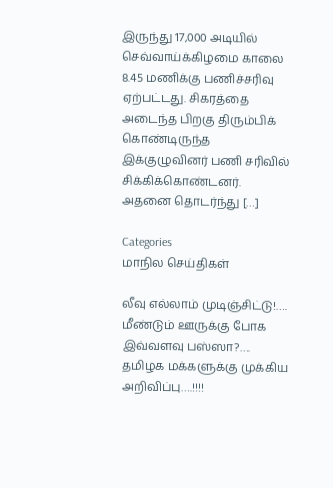இருந்து 17,000 அடியில் செவ்வாய்க்கிழமை காலை 8.45 மணிக்கு பணிச்சரிவு ஏற்பட்டது. சிகரத்தை அடைந்த பிறகு திரும்பிக் கொண்டிருந்த இக்குழுவினர் பணி சரிவில் சிக்கிக்கொண்டனர். அதனை தொடர்ந்து […]

Categories
மாநில செய்திகள்

லீவு எல்லாம் முடிஞ்சிட்டு!…. மீண்டும் ஊருக்கு போக இவ்வளவு பஸ்ஸா?…. தமிழக மக்களுக்கு முக்கிய அறிவிப்பு….!!!!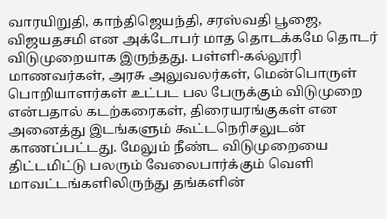வாரயிறுதி, காந்திஜெயந்தி, சரஸ்வதி பூஜை, விஜயதசமி என அக்டோபர் மாத தொடக்கமே தொடர் விடுமுறையாக இருந்தது. பள்ளி-கல்லூரி மாணவர்கள், அரசு அலுவலர்கள், மென்பொருள் பொறியாளர்கள் உட்பட பல பேருக்கும் விடுமுறை என்பதால் கடற்கரைகள், திரையரங்குகள் என அனைத்து இடங்களும் கூட்டநெரிசலுடன் காணப்பட்டது. மேலும் நீண்ட விடுமுறையை திட்டமிட்டு பலரும் வேலைபார்க்கும் வெளி மாவட்டங்களிலிருந்து தங்களின்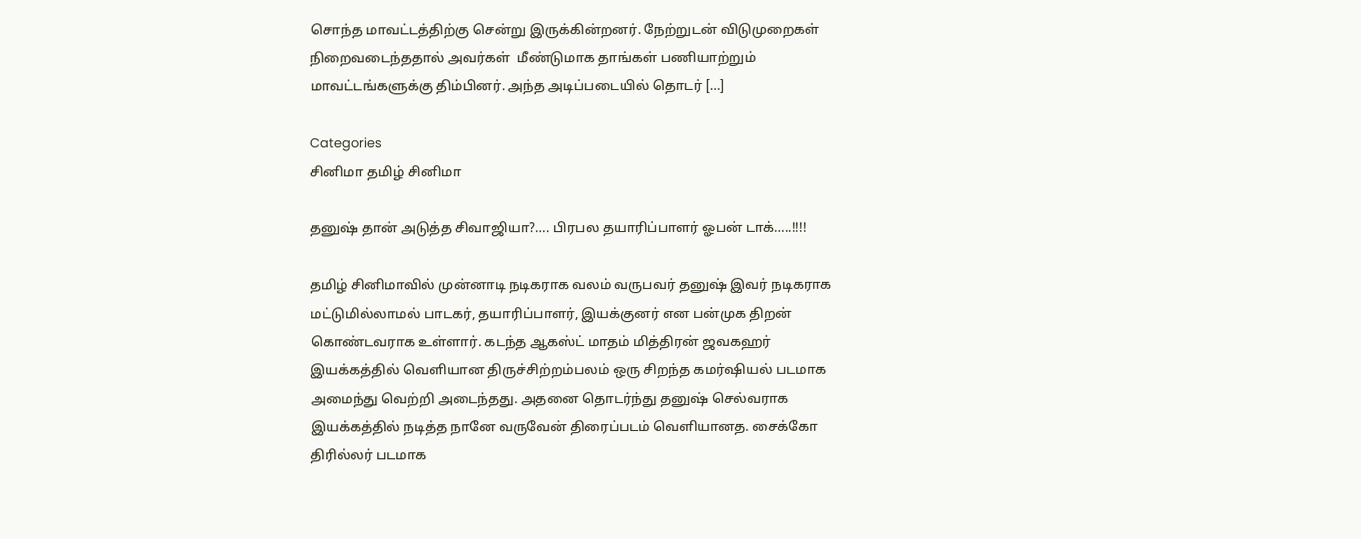சொந்த மாவட்டத்திற்கு சென்று இருக்கின்றனர். நேற்றுடன் விடுமுறைகள் நிறைவடைந்ததால் அவர்கள்  மீண்டுமாக தாங்கள் பணியாற்றும் மாவட்டங்களுக்கு திம்பினர். அந்த அடிப்படையில் தொடர் […]

Categories
சினிமா தமிழ் சினிமா

தனுஷ் தான் அடுத்த சிவாஜியா?…. பிரபல தயாரிப்பாளர் ஓபன் டாக்…..!!!!

தமிழ் சினிமாவில் முன்னாடி நடிகராக வலம் வருபவர் தனுஷ் இவர் நடிகராக மட்டுமில்லாமல் பாடகர், தயாரிப்பாளர், இயக்குனர் என பன்முக திறன் கொண்டவராக உள்ளார். கடந்த ஆகஸ்ட் மாதம் மித்திரன் ஜவகஹர் இயக்கத்தில் வெளியான திருச்சிற்றம்பலம் ஒரு சிறந்த கமர்ஷியல் படமாக அமைந்து வெற்றி அடைந்தது. அதனை தொடர்ந்து தனுஷ் செல்வராக இயக்கத்தில் நடித்த நானே வருவேன் திரைப்படம் வெளியானத. சைக்கோ திரில்லர் படமாக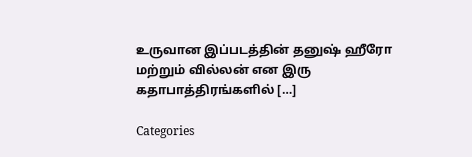உருவான இப்படத்தின் தனுஷ் ஹீரோ மற்றும் வில்லன் என இரு கதாபாத்திரங்களில் […]

Categories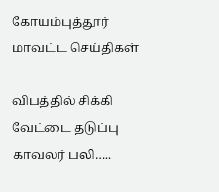கோயம்புத்தூர் மாவட்ட செய்திகள்

விபத்தில் சிக்கி வேட்டை தடுப்பு காவலர் பலி…..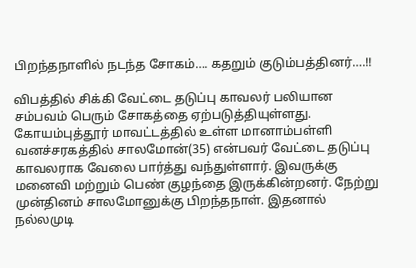பிறந்தநாளில் நடந்த சோகம்…. கதறும் குடும்பத்தினர்….!!

விபத்தில் சிக்கி வேட்டை தடுப்பு காவலர் பலியான சம்பவம் பெரும் சோகத்தை ஏற்படுத்தியுள்ளது. கோயம்புத்தூர் மாவட்டத்தில் உள்ள மானாம்பள்ளி வனச்சரகத்தில் சாலமோன்(35) என்பவர் வேட்டை தடுப்பு காவலராக வேலை பார்த்து வந்துள்ளார். இவருக்கு மனைவி மற்றும் பெண் குழந்தை இருக்கின்றனர். நேற்று முன்தினம் சாலமோனுக்கு பிறந்தநாள். இதனால் நல்லமுடி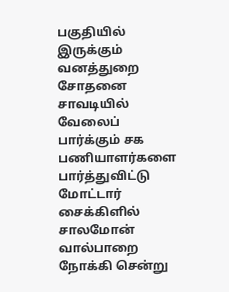பகுதியில் இருக்கும் வனத்துறை சோதனை சாவடியில் வேலைப் பார்க்கும் சக பணியாளர்களை பார்த்துவிட்டு மோட்டார் சைக்கிளில் சாலமோன் வால்பாறை நோக்கி சென்று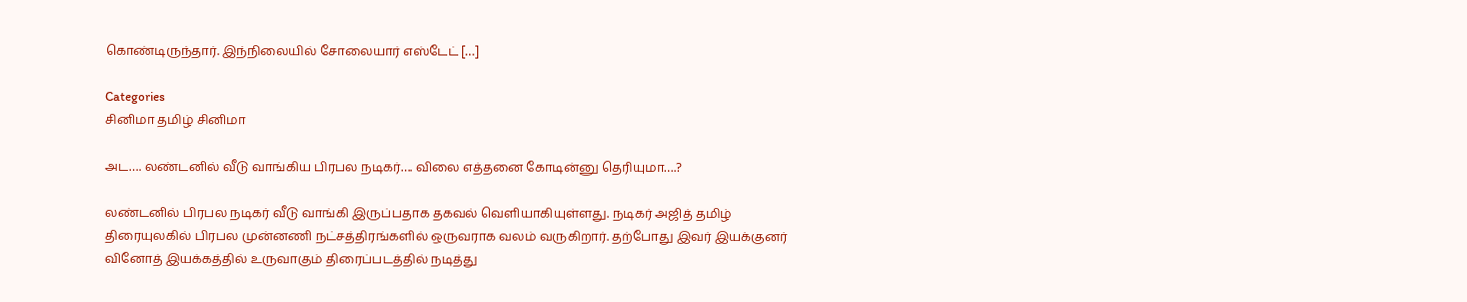கொண்டிருந்தார். இந்நிலையில் சோலையார் எஸ்டேட் […]

Categories
சினிமா தமிழ் சினிமா

அட…. லண்டனில் வீடு வாங்கிய பிரபல நடிகர்…. விலை எத்தனை கோடின்னு தெரியுமா….?

லண்டனில் பிரபல நடிகர் வீடு வாங்கி இருப்பதாக தகவல் வெளியாகியுள்ளது. நடிகர் அஜித் தமிழ் திரையுலகில் பிரபல முன்னணி நட்சத்திரங்களில் ஒருவராக வலம் வருகிறார். தற்போது இவர் இயக்குனர் வினோத் இயக்கத்தில் உருவாகும் திரைப்படத்தில் நடித்து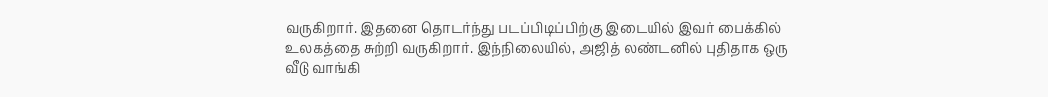வருகிறார். இதனை தொடர்ந்து படப்பிடிப்பிற்கு இடையில் இவர் பைக்கில் உலகத்தை சுற்றி வருகிறார். இந்நிலையில், அஜித் லண்டனில் புதிதாக ஒரு வீடு வாங்கி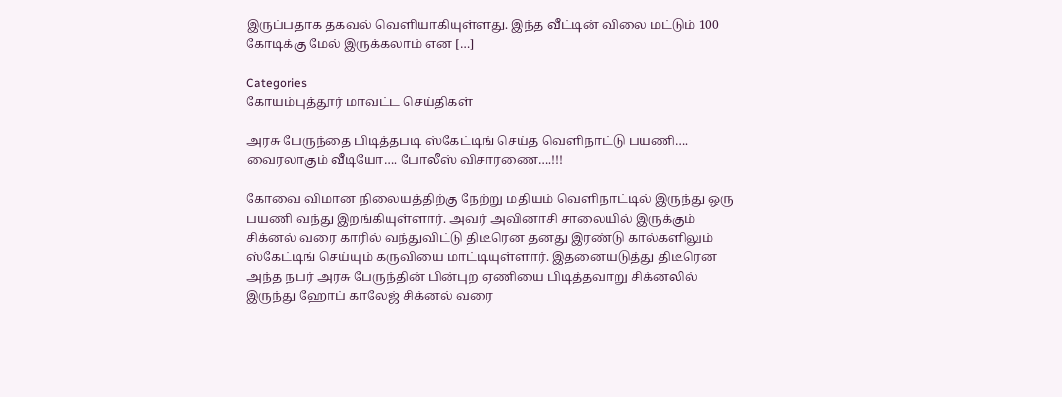இருப்பதாக தகவல் வெளியாகியுள்ளது. இந்த வீட்டின் விலை மட்டும் 100 கோடிக்கு மேல் இருக்கலாம் என […]

Categories
கோயம்புத்தூர் மாவட்ட செய்திகள்

அரசு பேருந்தை பிடித்தபடி ஸ்கேட்டிங் செய்த வெளிநாட்டு பயணி…. வைரலாகும் வீடியோ…. போலீஸ் விசாரணை….!!!

கோவை விமான நிலையத்திற்கு நேற்று மதியம் வெளிநாட்டில் இருந்து ஒரு பயணி வந்து இறங்கியுள்ளார். அவர் அவினாசி சாலையில் இருக்கும் சிக்னல் வரை காரில் வந்துவிட்டு திடீரென தனது இரண்டு கால்களிலும் ஸ்கேட்டிங் செய்யும் கருவியை மாட்டியுள்ளார். இதனையடுத்து திடீரென அந்த நபர் அரசு பேருந்தின் பின்புற ஏணியை பிடித்தவாறு சிக்னலில் இருந்து ஹோப் காலேஜ் சிக்னல் வரை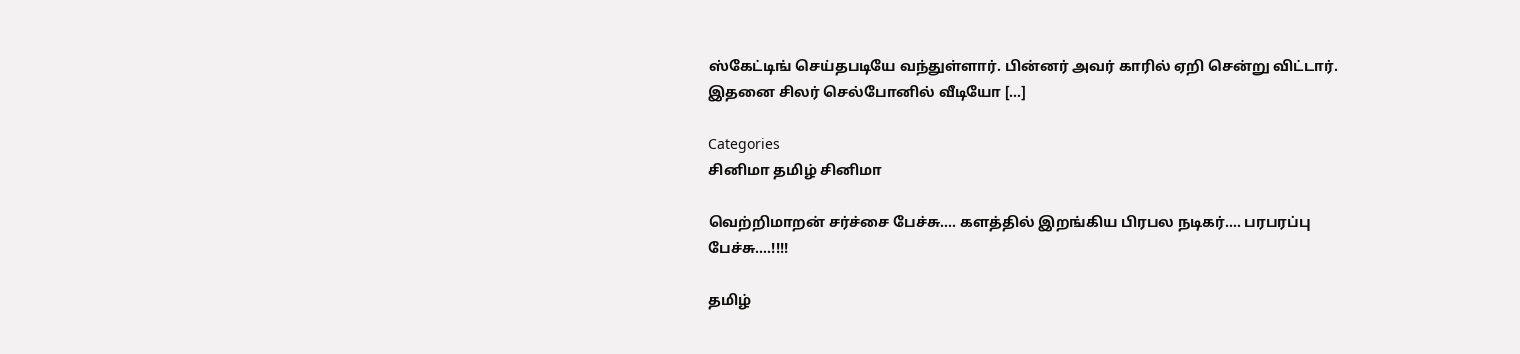ஸ்கேட்டிங் செய்தபடியே வந்துள்ளார். பின்னர் அவர் காரில் ஏறி சென்று விட்டார். இதனை சிலர் செல்போனில் வீடியோ […]

Categories
சினிமா தமிழ் சினிமா

வெற்றிமாறன் சர்ச்சை பேச்சு…. களத்தில் இறங்கிய பிரபல நடிகர்…. பரபரப்பு பேச்சு….!!!!

தமிழ்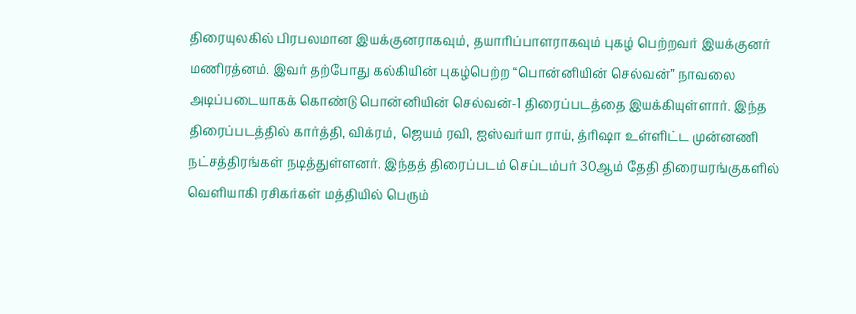திரையுலகில் பிரபலமான இயக்குனராகவும், தயாரிப்பாளராகவும் புகழ் பெற்றவர் இயக்குனர் மணிரத்னம். இவர் தற்போது கல்கியின் புகழ்பெற்ற “பொன்னியின் செல்வன்” நாவலை அடிப்படையாகக் கொண்டு பொன்னியின் செல்வன்-1 திரைப்படத்தை இயக்கியுள்ளார். இந்த திரைப்படத்தில் கார்த்தி, விக்ரம், ஜெயம் ரவி, ஐஸ்வர்யா ராய், த்ரிஷா உள்ளிட்ட முன்னணி நட்சத்திரங்கள் நடித்துள்ளனர். இந்தத் திரைப்படம் செப்டம்பர் 30ஆம் தேதி திரையரங்குகளில் வெளியாகி ரசிகர்கள் மத்தியில் பெரும்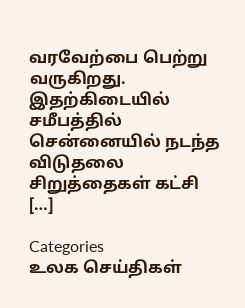வரவேற்பை பெற்று வருகிறது. இதற்கிடையில் சமீபத்தில் சென்னையில் நடந்த விடுதலை சிறுத்தைகள் கட்சி […]

Categories
உலக செய்திகள்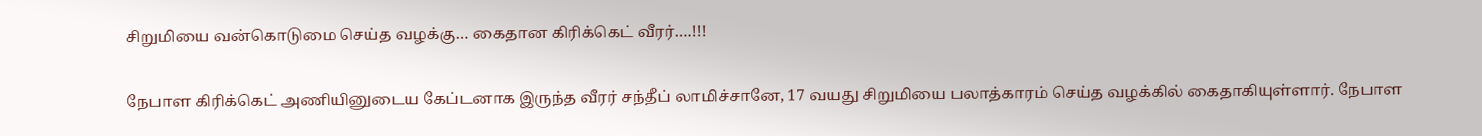சிறுமியை வன்கொடுமை செய்த வழக்கு… கைதான கிரிக்கெட் வீரர்….!!!

நேபாள கிரிக்கெட் அணியினுடைய கேப்டனாக இருந்த வீரர் சந்தீப் லாமிச்சானே, 17 வயது சிறுமியை பலாத்காரம் செய்த வழக்கில் கைதாகியுள்ளார். நேபாள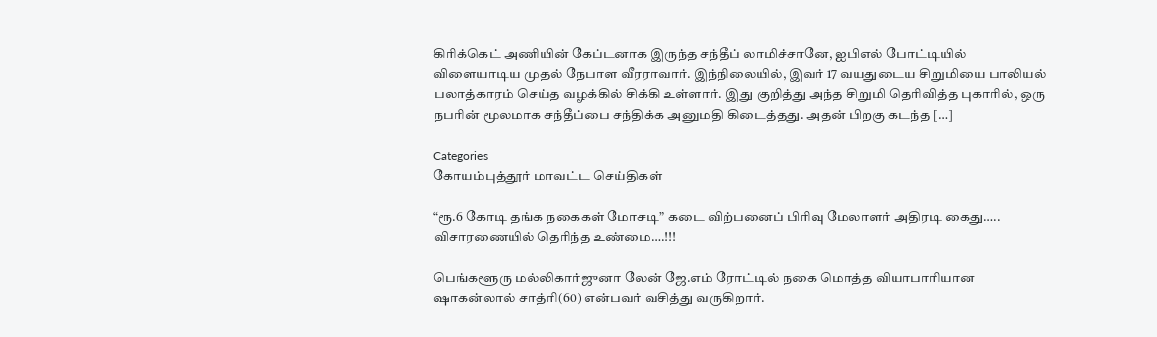கிரிக்கெட் அணியின் கேப்டனாக இருந்த சந்தீப் லாமிச்சானே, ஐபிஎல் போட்டியில் விளையாடிய முதல் நேபாள வீரராவார். இந்நிலையில், இவர் 17 வயதுடைய சிறுமியை பாலியல் பலாத்காரம் செய்த வழக்கில் சிக்கி உள்ளார். இது குறித்து அந்த சிறுமி தெரிவித்த புகாரில், ஒரு நபரின் மூலமாக சந்தீப்பை சந்திக்க அனுமதி கிடைத்தது. அதன் பிறகு கடந்த […]

Categories
கோயம்புத்தூர் மாவட்ட செய்திகள்

“ரூ.6 கோடி தங்க நகைகள் மோசடி” கடை விற்பனைப் பிரிவு மேலாளர் அதிரடி கைது….. விசாரணையில் தெரிந்த உண்மை….!!!

பெங்களூரு மல்லிகார்ஜுனா லேன் ஜே.எம் ரோட்டில் நகை மொத்த வியாபாரியான ஷாகன்லால் சாத்ரி(60) என்பவர் வசித்து வருகிறார்.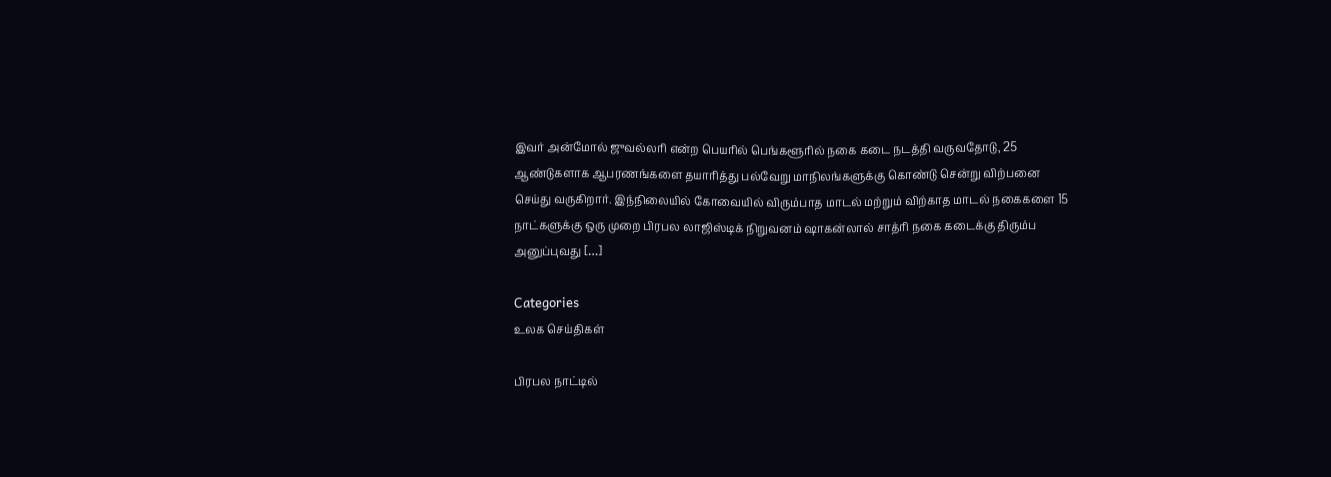இவர் அன்மோல் ஜுவல்லரி என்ற பெயரில் பெங்களூரில் நகை கடை நடத்தி வருவதோடு, 25 ஆண்டுகளாக ஆபரணங்களை தயாரித்து பல்வேறு மாநிலங்களுக்கு கொண்டு சென்று விற்பனை செய்து வருகிறார். இந்நிலையில் கோவையில் விரும்பாத மாடல் மற்றும் விற்காத மாடல் நகைகளை 15 நாட்களுக்கு ஒரு முறை பிரபல லாஜிஸ்டிக் நிறுவனம் ஷாகன்லால் சாத்ரி நகை கடைக்கு திரும்ப அனுப்புவது […]

Categories
உலக செய்திகள்

பிரபல நாட்டில்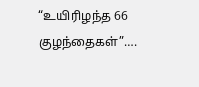“உயிரிழந்த 66 குழந்தைகள்”….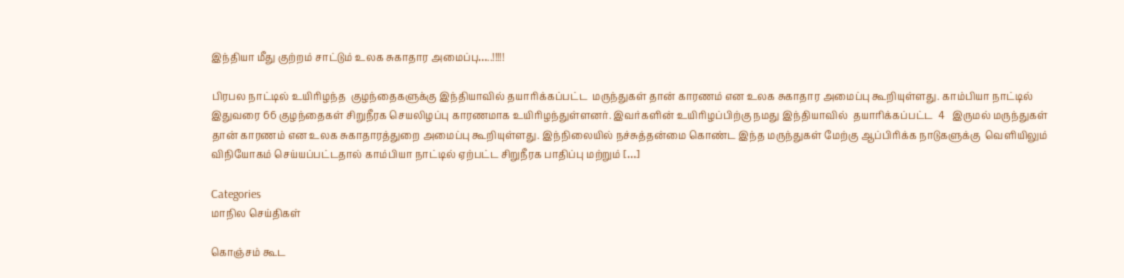இந்தியா மீது குற்றம் சாட்டும் உலக சுகாதார அமைப்பு…..!!!!!

பிரபல நாட்டில் உயிரிழந்த  குழந்தைகளுக்கு இந்தியாவில் தயாரிக்கப்பட்ட  மருந்துகள் தான் காரணம் என உலக சுகாதார அமைப்பு கூறியுள்ளது. காம்பியா நாட்டில் இதுவரை 66 குழந்தைகள் சிறுநீரக செயலிழப்பு காரணமாக உயிரிழந்துள்ளனர். இவர்களின் உயிரிழப்பிற்கு நமது இந்தியாவில்  தயாரிக்கப்பட்ட  4   இருமல் மருந்துகள் தான் காரணம் என உலக சுகாதாரத்துறை அமைப்பு கூறியுள்ளது. இந்நிலையில் நச்சுத்தன்மை கொண்ட இந்த மருந்துகள் மேற்கு ஆப்பிரிக்க நாடுகளுக்கு  வெளியிலும் விநியோகம் செய்யப்பட்டதால் காம்பியா நாட்டில் ஏற்பட்ட சிறுநீரக பாதிப்பு மற்றும் […]

Categories
மாநில செய்திகள்

கொஞ்சம் கூட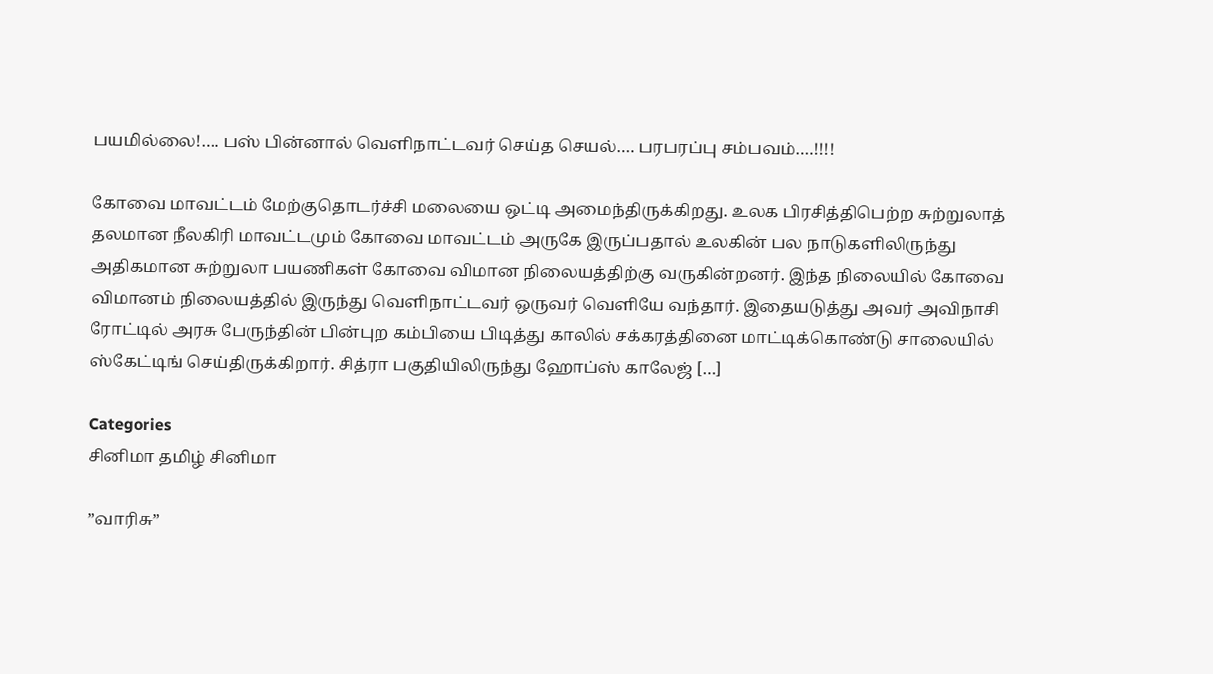பயமில்லை!…. பஸ் பின்னால் வெளிநாட்டவர் செய்த செயல்…. பரபரப்பு சம்பவம்….!!!!

கோவை மாவட்டம் மேற்குதொடர்ச்சி மலையை ஒட்டி அமைந்திருக்கிறது. உலக பிரசித்திபெற்ற சுற்றுலாத் தலமான நீலகிரி மாவட்டமும் கோவை மாவட்டம் அருகே இருப்பதால் உலகின் பல நாடுகளிலிருந்து அதிகமான சுற்றுலா பயணிகள் கோவை விமான நிலையத்திற்கு வருகின்றனர். இந்த நிலையில் கோவை விமானம் நிலையத்தில் இருந்து வெளிநாட்டவர் ஒருவர் வெளியே வந்தார். இதையடுத்து அவர் அவிநாசி ரோட்டில் அரசு பேருந்தின் பின்புற கம்பியை பிடித்து காலில் சக்கரத்தினை மாட்டிக்கொண்டு சாலையில் ஸ்கேட்டிங் செய்திருக்கிறார். சித்ரா பகுதியிலிருந்து ஹோப்ஸ் காலேஜ் […]

Categories
சினிமா தமிழ் சினிமா

”வாரிசு”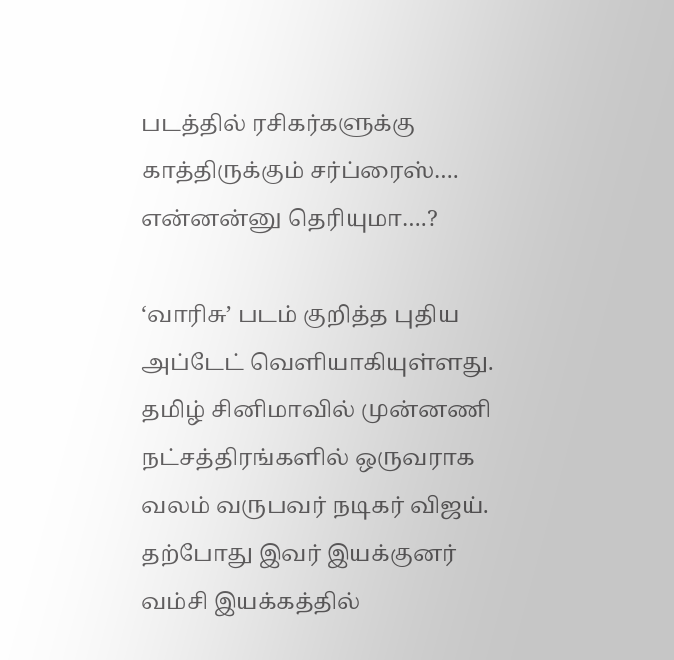படத்தில் ரசிகர்களுக்கு காத்திருக்கும் சர்ப்ரைஸ்…. என்னன்னு தெரியுமா….?

‘வாரிசு’ படம் குறித்த புதிய அப்டேட் வெளியாகியுள்ளது. தமிழ் சினிமாவில் முன்னணி நட்சத்திரங்களில் ஒருவராக வலம் வருபவர் நடிகர் விஜய். தற்போது இவர் இயக்குனர் வம்சி இயக்கத்தில்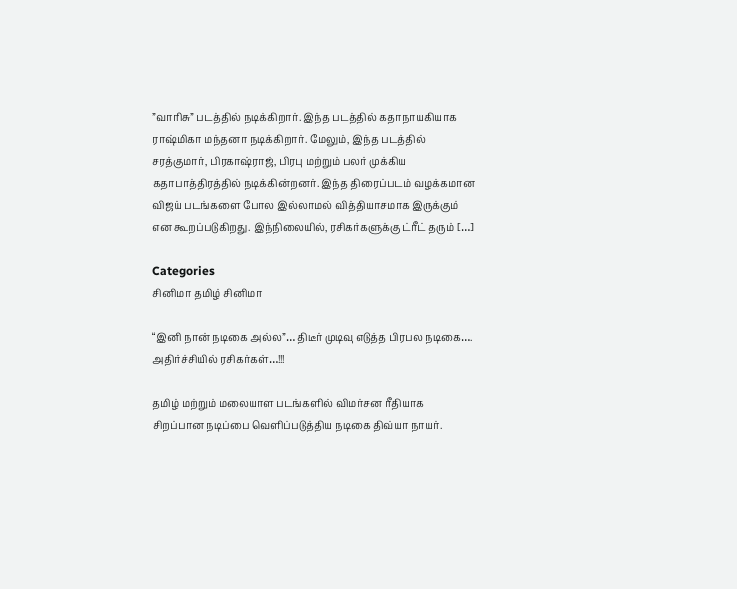”வாரிசு” படத்தில் நடிக்கிறார். இந்த படத்தில் கதாநாயகியாக ராஷ்மிகா மந்தனா நடிக்கிறார். மேலும், இந்த படத்தில் சரத்குமார், பிரகாஷ்ராஜ், பிரபு மற்றும் பலர் முக்கிய கதாபாத்திரத்தில் நடிக்கின்றனர். இந்த திரைப்படம் வழக்கமான விஜய் படங்களை போல இல்லாமல் வித்தியாசமாக இருக்கும் என கூறப்படுகிறது. இந்நிலையில், ரசிகர்களுக்கு ட்ரீட் தரும் […]

Categories
சினிமா தமிழ் சினிமா

“இனி நான் நடிகை அல்ல”… திடீர் முடிவு எடுத்த பிரபல நடிகை…. அதிர்ச்சியில் ரசிகர்கள்…!!!

தமிழ் மற்றும் மலையாள படங்களில் விமர்சன ரீதியாக சிறப்பான நடிப்பை வெளிப்படுத்திய நடிகை திவ்யா நாயர்.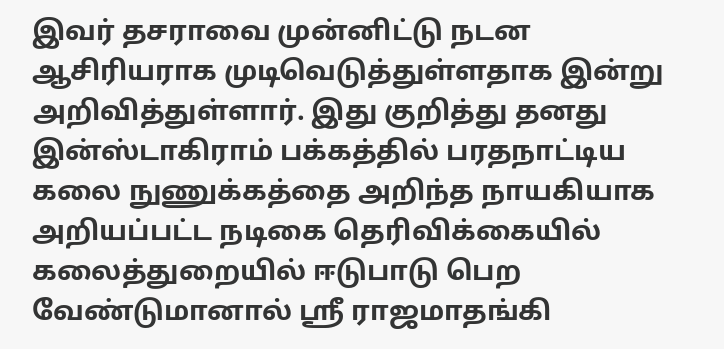இவர் தசராவை முன்னிட்டு நடன ஆசிரியராக முடிவெடுத்துள்ளதாக இன்று அறிவித்துள்ளார். இது குறித்து தனது இன்ஸ்டாகிராம் பக்கத்தில் பரதநாட்டிய கலை நுணுக்கத்தை அறிந்த நாயகியாக அறியப்பட்ட நடிகை தெரிவிக்கையில் கலைத்துறையில் ஈடுபாடு பெற வேண்டுமானால் ஸ்ரீ ராஜமாதங்கி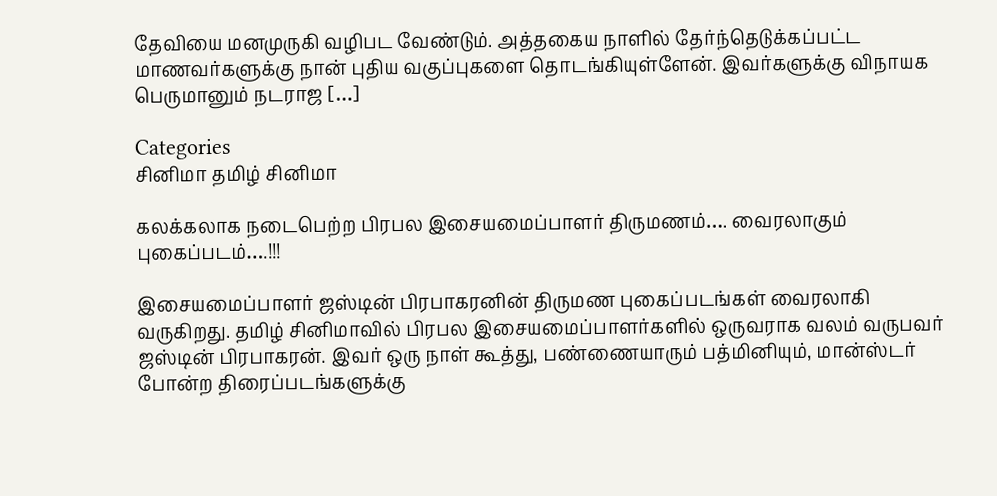தேவியை மனமுருகி வழிபட வேண்டும். அத்தகைய நாளில் தேர்ந்தெடுக்கப்பட்ட மாணவர்களுக்கு நான் புதிய வகுப்புகளை தொடங்கியுள்ளேன். இவர்களுக்கு விநாயக பெருமானும் நடராஜ […]

Categories
சினிமா தமிழ் சினிமா

கலக்கலாக நடைபெற்ற பிரபல இசையமைப்பாளர் திருமணம்…. வைரலாகும் புகைப்படம்….!!!

இசையமைப்பாளர் ஜஸ்டின் பிரபாகரனின் திருமண புகைப்படங்கள் வைரலாகி வருகிறது. தமிழ் சினிமாவில் பிரபல இசையமைப்பாளர்களில் ஒருவராக வலம் வருபவர் ஜஸ்டின் பிரபாகரன். இவர் ஒரு நாள் கூத்து, பண்ணையாரும் பத்மினியும், மான்ஸ்டர் போன்ற திரைப்படங்களுக்கு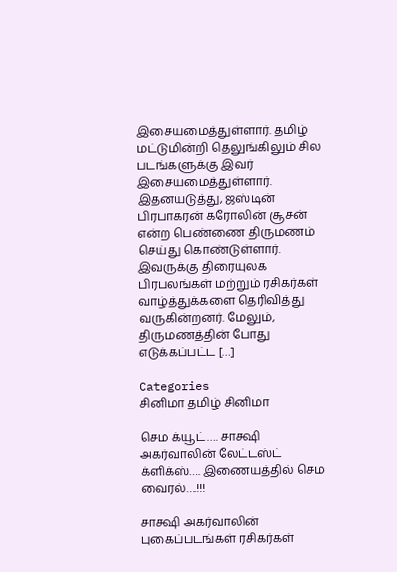இசையமைத்துள்ளார். தமிழ் மட்டுமின்றி தெலுங்கிலும் சில படங்களுக்கு இவர் இசையமைத்துள்ளார். இதனயடுத்து, ஜஸ்டின் பிரபாகரன் கரோலின் சூசன் என்ற பெண்ணை திருமணம் செய்து கொண்டுள்ளார். இவருக்கு திரையுலக பிரபலங்கள் மற்றும் ரசிகர்கள் வாழ்த்துக்களை தெரிவித்து வருகின்றனர். மேலும், திருமணத்தின் போது எடுக்கப்பட்ட […]

Categories
சினிமா தமிழ் சினிமா

செம க்யூட்…. சாக்ஷி அகர்வாலின் லேட்டஸ்ட் க்ளிக்ஸ்…. இணையத்தில் செம வைரல்….!!!

சாக்ஷி அகர்வாலின் புகைப்படங்கள் ரசிகர்கள்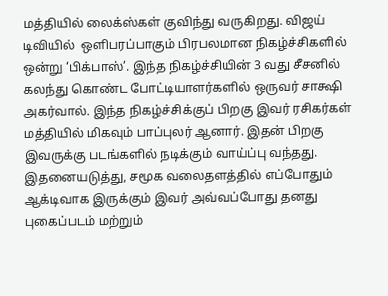மத்தியில் லைக்ஸ்கள் குவிந்து வருகிறது. விஜய் டிவியில்  ஒளிபரப்பாகும் பிரபலமான நிகழ்ச்சிகளில் ஒன்று ‘பிக்பாஸ்’. இந்த நிகழ்ச்சியின் 3 வது சீசனில் கலந்து கொண்ட போட்டியாளர்களில் ஒருவர் சாக்ஷி அகர்வால். இந்த நிகழ்ச்சிக்குப் பிறகு இவர் ரசிகர்கள் மத்தியில் மிகவும் பாப்புலர் ஆனார். இதன் பிறகு இவருக்கு படங்களில் நடிக்கும் வாய்ப்பு வந்தது. இதனையடுத்து, சமூக வலைதளத்தில் எப்போதும் ஆக்டிவாக இருக்கும் இவர் அவ்வப்போது தனது புகைப்படம் மற்றும்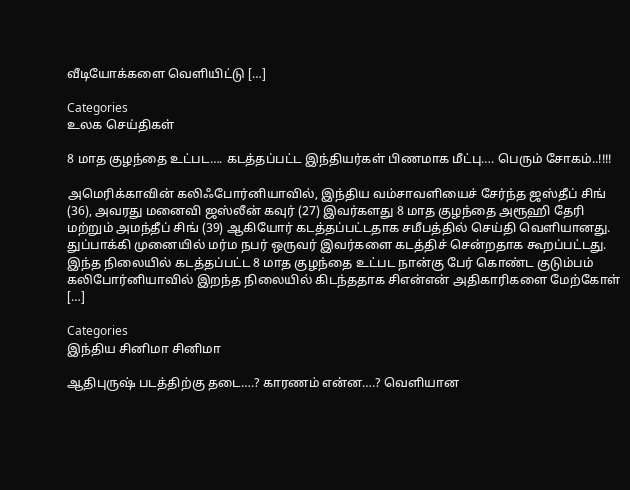வீடியோக்களை வெளியிட்டு […]

Categories
உலக செய்திகள்

8 மாத குழந்தை உட்பட…. கடத்தப்பட்ட இந்தியர்கள் பிணமாக மீட்பு…. பெரும் சோகம்..!!!!

அமெரிக்காவின் கலிஃபோர்னியாவில், இந்திய வம்சாவளியைச் சேர்ந்த ஜஸ்தீப் சிங் (36), அவரது மனைவி ஜஸ்லீன் கவுர் (27) இவர்களது 8 மாத குழந்தை அரூஹி தேரி மற்றும் அமந்தீப் சிங் (39) ஆகியோர் கடத்தப்பட்டதாக சமீபத்தில் செய்தி வெளியானது. துப்பாக்கி முனையில் மர்ம நபர் ஒருவர் இவர்களை கடத்திச் சென்றதாக கூறப்பட்டது. இந்த நிலையில் கடத்தப்பட்ட 8 மாத குழந்தை உட்பட நான்கு பேர் கொண்ட குடும்பம் கலிபோர்னியாவில் இறந்த நிலையில் கிடந்ததாக சிஎன்என் அதிகாரிகளை மேற்கோள் […]

Categories
இந்திய சினிமா சினிமா

ஆதிபுருஷ் படத்திற்கு தடை….? காரணம் என்ன….? வெளியான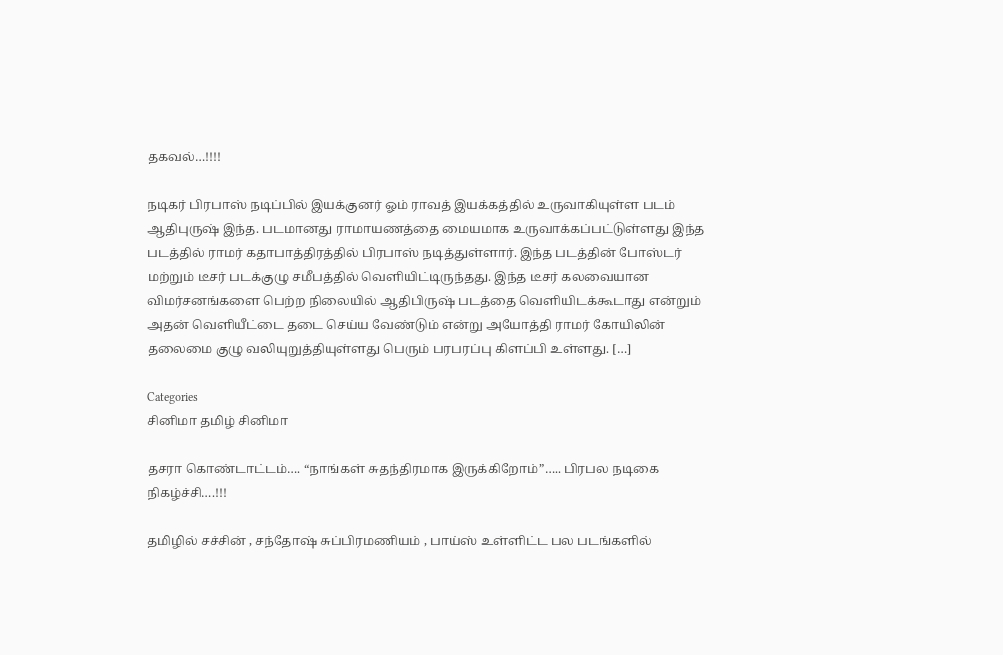தகவல்…!!!!

நடிகர் பிரபாஸ் நடிப்பில் இயக்குனர் ஓம் ராவத் இயக்கத்தில் உருவாகியுள்ள படம் ஆதிபுருஷ் இந்த. படமானது ராமாயணத்தை மையமாக உருவாக்கப்பட்டுள்ளது இந்த படத்தில் ராமர் கதாபாத்திரத்தில் பிரபாஸ் நடித்துள்ளார். இந்த படத்தின் போஸ்டர் மற்றும் டீசர் படக்குழு சமீபத்தில் வெளியிட்டிருந்தது. இந்த டீசர் கலவையான விமர்சனங்களை பெற்ற நிலையில் ஆதிபிருஷ் படத்தை வெளியிடக்கூடாது என்றும் அதன் வெளியீட்டை தடை செய்ய வேண்டும் என்று அயோத்தி ராமர் கோயிலின் தலைமை குழு வலியுறுத்தியுள்ளது பெரும் பரபரப்பு கிளப்பி உள்ளது. […]

Categories
சினிமா தமிழ் சினிமா

தசரா கொண்டாட்டம்…. “நாங்கள் சுதந்திரமாக இருக்கிறோம்”….. பிரபல நடிகை நிகழ்ச்சி….!!!

தமிழில் சச்சின் , சந்தோஷ் சுப்பிரமணியம் , பாய்ஸ் உள்ளிட்ட பல படங்களில்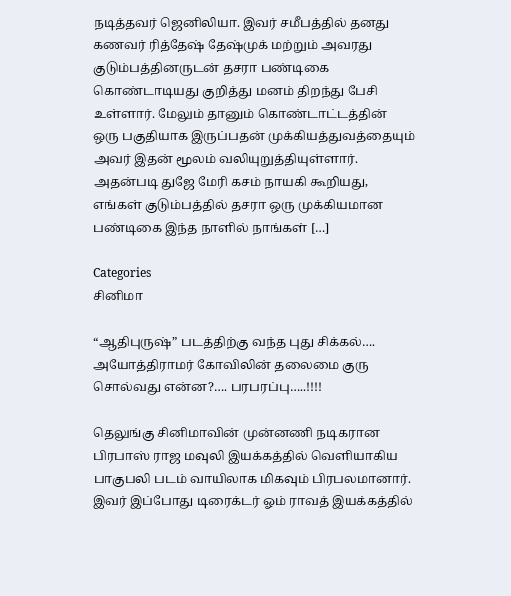நடித்தவர் ஜெனிலியா. இவர் சமீபத்தில் தனது கணவர் ரித்தேஷ் தேஷ்முக் மற்றும் அவரது குடும்பத்தினருடன் தசரா பண்டிகை கொண்டாடியது குறித்து மனம் திறந்து பேசி உள்ளார். மேலும் தானும் கொண்டாட்டத்தின் ஒரு பகுதியாக இருப்பதன் முக்கியத்துவத்தையும் அவர் இதன் மூலம் வலியுறுத்தியுள்ளார். அதன்படி துஜே மேரி கசம் நாயகி கூறியது, எங்கள் குடும்பத்தில் தசரா ஒரு முக்கியமான பண்டிகை இந்த நாளில் நாங்கள் […]

Categories
சினிமா

“ஆதிபுருஷ்” படத்திற்கு வந்த புது சிக்கல்…. அயோத்திராமர் கோவிலின் தலைமை குரு சொல்வது என்ன?…. பரபரப்பு…..!!!!

தெலுங்கு சினிமாவின் முன்னணி நடிகரான பிரபாஸ் ராஜ மவுலி இயக்கத்தில் வெளியாகிய பாகுபலி படம் வாயிலாக மிகவும் பிரபலமானார். இவர் இப்போது டிரைக்டர் ஓம் ராவத் இயக்கத்தில்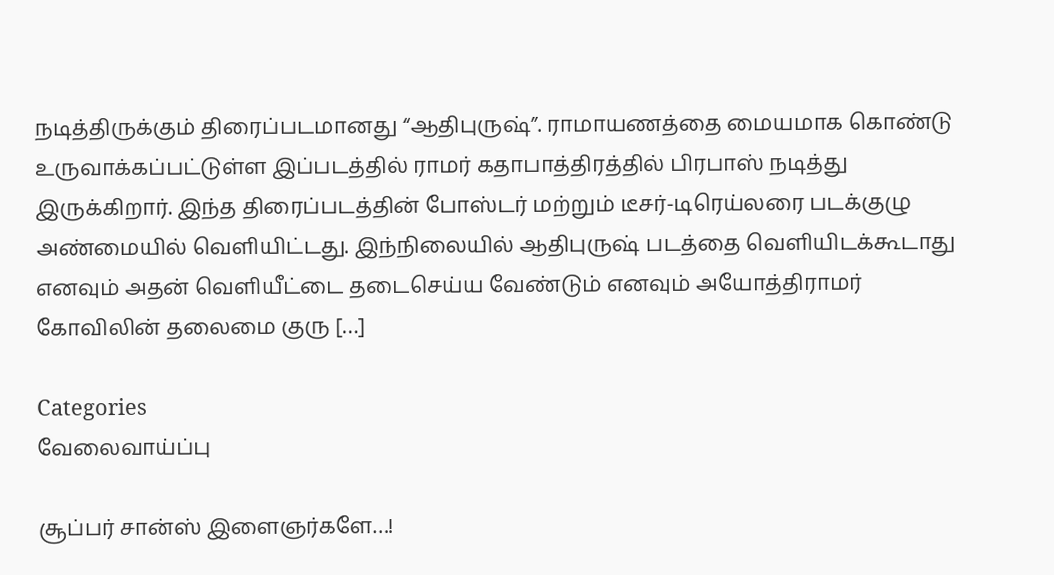நடித்திருக்கும் திரைப்படமானது “ஆதிபுருஷ்”. ராமாயணத்தை மையமாக கொண்டு உருவாக்கப்பட்டுள்ள இப்படத்தில் ராமர் கதாபாத்திரத்தில் பிரபாஸ் நடித்து இருக்கிறார். இந்த திரைப்படத்தின் போஸ்டர் மற்றும் டீசர்-டிரெய்லரை படக்குழு அண்மையில் வெளியிட்டது. இந்நிலையில் ஆதிபுருஷ் படத்தை வெளியிடக்கூடாது எனவும் அதன் வெளியீட்டை தடைசெய்ய வேண்டும் எனவும் அயோத்திராமர் கோவிலின் தலைமை குரு […]

Categories
வேலைவாய்ப்பு

சூப்பர் சான்ஸ் இளைஞர்களே…!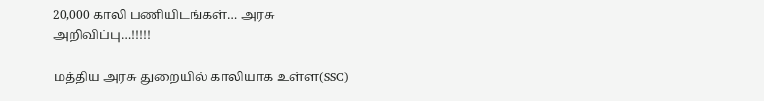20,000 காலி பணியிடங்கள்… அரசு அறிவிப்பு…!!!!!

மத்திய அரசு துறையில் காலியாக உள்ள(SSC)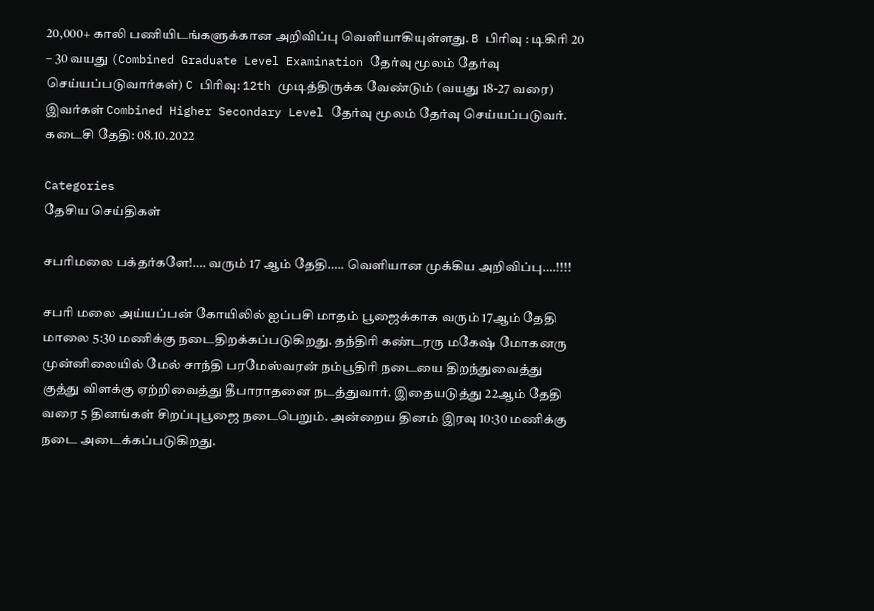20,000+ காலி பணியிடங்களுக்கான அறிவிப்பு வெளியாகியுள்ளது. B பிரிவு : டிகிரி 20 – 30 வயது (Combined Graduate Level Examination தேர்வு மூலம் தேர்வு செய்யப்படுவார்கள்) C பிரிவு: 12th முடித்திருக்க வேண்டும் (வயது 18-27 வரை) இவர்கள் Combined Higher Secondary Level தேர்வு மூலம் தேர்வு செய்யப்படுவர். கடைசி தேதி: 08.10.2022

Categories
தேசிய செய்திகள்

சபரிமலை பக்தர்களே!…. வரும் 17 ஆம் தேதி….. வெளியான முக்கிய அறிவிப்பு….!!!!

சபரி மலை அய்யப்பன் கோயிலில் ஐப்பசி மாதம் பூஜைக்காக வரும் 17ஆம் தேதி மாலை 5:30 மணிக்கு நடைதிறக்கப்படுகிறது. தந்திரி கண்டரரு மகேஷ் மோகனரு முன்னிலையில் மேல் சாந்தி பரமேஸ்வரன் நம்பூதிரி நடையை திறந்துவைத்து குத்து விளக்கு ஏற்றிவைத்து தீபாராதனை நடத்துவார். இதையடுத்து 22ஆம் தேதி வரை 5 தினங்கள் சிறப்புபூஜை நடைபெறும். அன்றைய தினம் இரவு 10:30 மணிக்கு நடை அடைக்கப்படுகிறது.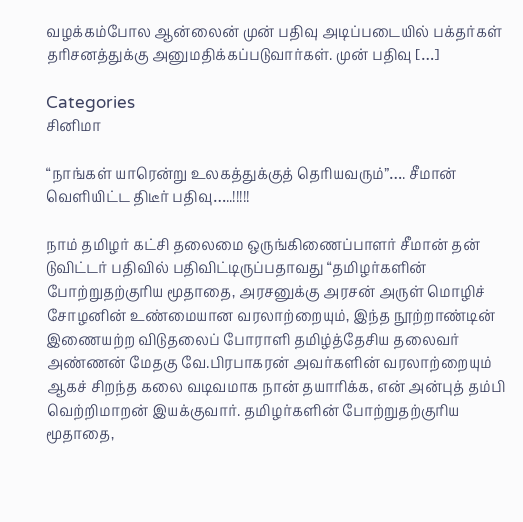வழக்கம்போல ஆன்லைன் முன் பதிவு அடிப்படையில் பக்தர்கள் தரிசனத்துக்கு அனுமதிக்கப்படுவார்கள். முன் பதிவு […]

Categories
சினிமா

“நாங்கள் யாரென்று உலகத்துக்குத் தெரியவரும்”…. சீமான் வெளியிட்ட திடீர் பதிவு…..!!!!!

நாம் தமிழர் கட்சி தலைமை ஒருங்கிணைப்பாளர் சீமான் தன் டுவிட்டர் பதிவில் பதிவிட்டிருப்பதாவது “தமிழர்களின் போற்றுதற்குரிய மூதாதை, அரசனுக்கு அரசன் அருள் மொழிச் சோழனின் உண்மையான வரலாற்றையும், இந்த நூற்றாண்டின் இணையற்ற விடுதலைப் போராளி தமிழ்த்தேசிய தலைவர் அண்ணன் மேதகு வே.பிரபாகரன் அவர்களின் வரலாற்றையும் ஆகச் சிறந்த கலை வடிவமாக நான் தயாரிக்க, என் அன்புத் தம்பி வெற்றிமாறன் இயக்குவார். தமிழர்களின் போற்றுதற்குரிய மூதாதை,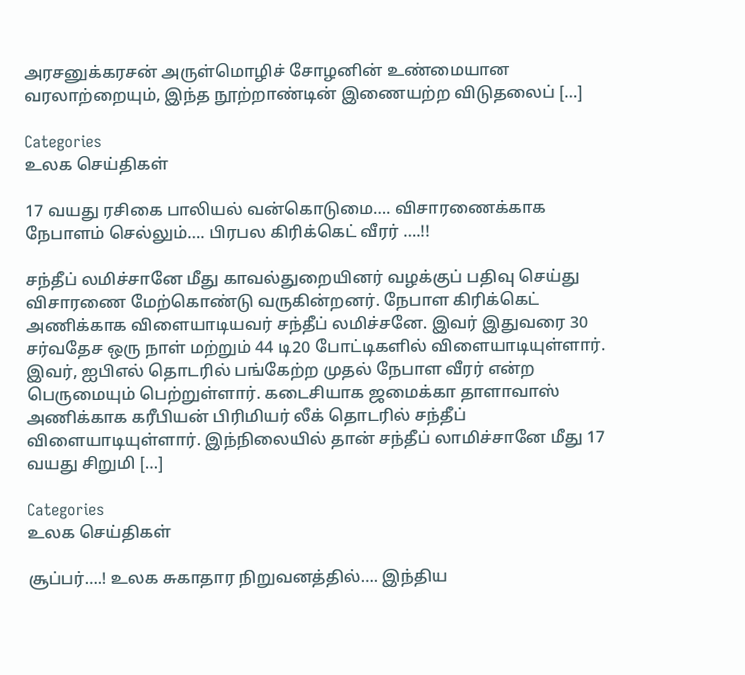அரசனுக்கரசன் அருள்மொழிச் சோழனின் உண்மையான வரலாற்றையும், இந்த நூற்றாண்டின் இணையற்ற விடுதலைப் […]

Categories
உலக செய்திகள்

17 வயது ரசிகை பாலியல் வன்கொடுமை…. விசாரணைக்காக நேபாளம் செல்லும்…. பிரபல கிரிக்கெட் வீரர் ….!!

சந்தீப் லமிச்சானே மீது காவல்துறையினர் வழக்குப் பதிவு செய்து விசாரணை மேற்கொண்டு வருகின்றனர். நேபாள கிரிக்கெட் அணிக்காக விளையாடியவர் சந்தீப் லமிச்சனே. இவர் இதுவரை 30 சர்வதேச ஒரு நாள் மற்றும் 44 டி20 போட்டிகளில் விளையாடியுள்ளார். இவர், ஐபிஎல் தொடரில் பங்கேற்ற முதல் நேபாள வீரர் என்ற பெருமையும் பெற்றுள்ளார். கடைசியாக ஜமைக்கா தாளாவாஸ் அணிக்காக கரீபியன் பிரிமியர் லீக் தொடரில் சந்தீப் விளையாடியுள்ளார். இந்நிலையில் தான் சந்தீப் லாமிச்சானே மீது 17 வயது சிறுமி […]

Categories
உலக செய்திகள்

சூப்பர்….! உலக சுகாதார நிறுவனத்தில்…. இந்திய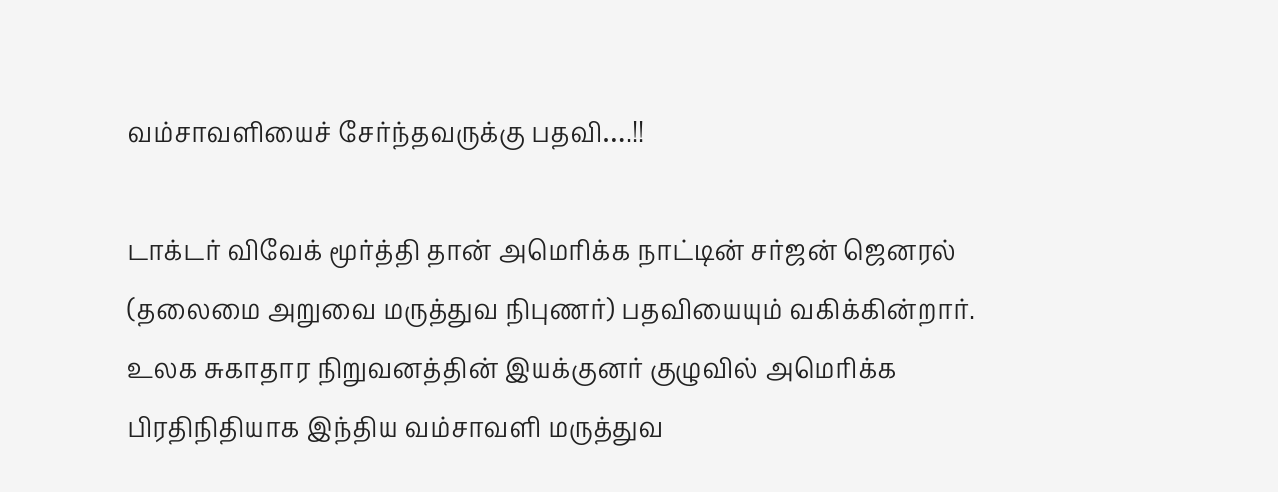வம்சாவளியைச் சேர்ந்தவருக்கு பதவி….!!

டாக்டர் விவேக் மூர்த்தி தான் அமெரிக்க நாட்டின் சர்ஜன் ஜெனரல் (தலைமை அறுவை மருத்துவ நிபுணர்) பதவியையும் வகிக்கின்றார். உலக சுகாதார நிறுவனத்தின் இயக்குனர் குழுவில் அமெரிக்க பிரதிநிதியாக இந்திய வம்சாவளி மருத்துவ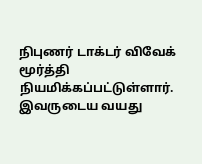நிபுணர் டாக்டர் விவேக் மூர்த்தி நியமிக்கப்பட்டுள்ளார். இவருடைய வயது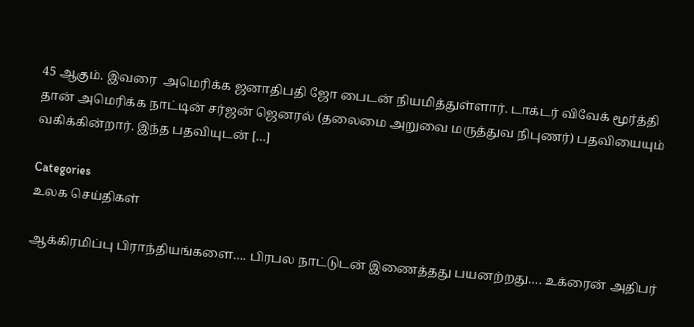45 ஆகும். இவரை  அமெரிக்க ஜனாதிபதி ஜோ பைடன் நியமித்துள்ளார். டாக்டர் விவேக் மூர்த்தி தான் அமெரிக்க நாட்டின் சர்ஜன் ஜெனரல் (தலைமை அறுவை மருத்துவ நிபுணர்) பதவியையும் வகிக்கின்றார். இந்த பதவியுடன் […]

Categories
உலக செய்திகள்

ஆக்கிரமிப்பு பிராந்தியங்களை…. பிரபல நாட்டுடன் இணைத்தது பயனற்றது…. உக்ரைன் அதிபர்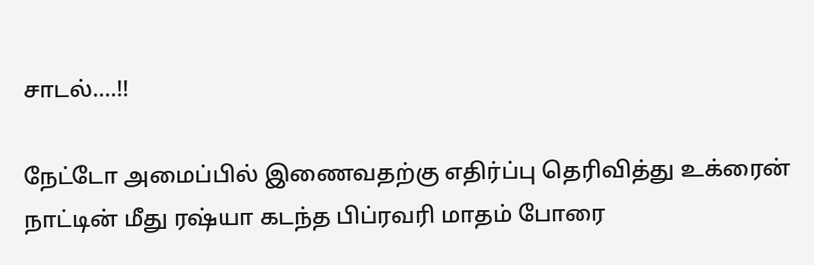சாடல்….!!

நேட்டோ அமைப்பில் இணைவதற்கு எதிர்ப்பு தெரிவித்து உக்ரைன் நாட்டின் மீது ரஷ்யா கடந்த பிப்ரவரி மாதம் போரை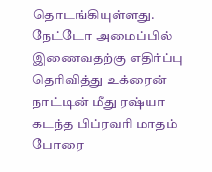தொடங்கியுள்ளது. நேட்டோ அமைப்பில் இணைவதற்கு எதிர்ப்பு தெரிவித்து உக்ரைன் நாட்டின் மீது ரஷ்யா கடந்த பிப்ரவரி மாதம் போரை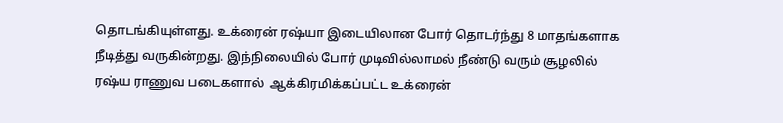தொடங்கியுள்ளது. உக்ரைன் ரஷ்யா இடையிலான போர் தொடர்ந்து 8 மாதங்களாக நீடித்து வருகின்றது. இந்நிலையில் போர் முடிவில்லாமல் நீண்டு வரும் சூழலில்  ரஷ்ய ராணுவ படைகளால்  ஆக்கிரமிக்கப்பட்ட உக்ரைன்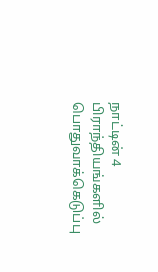நாட்டின் 4 பிராந்தியங்களில்  பொதுவாக்கெடுப்பு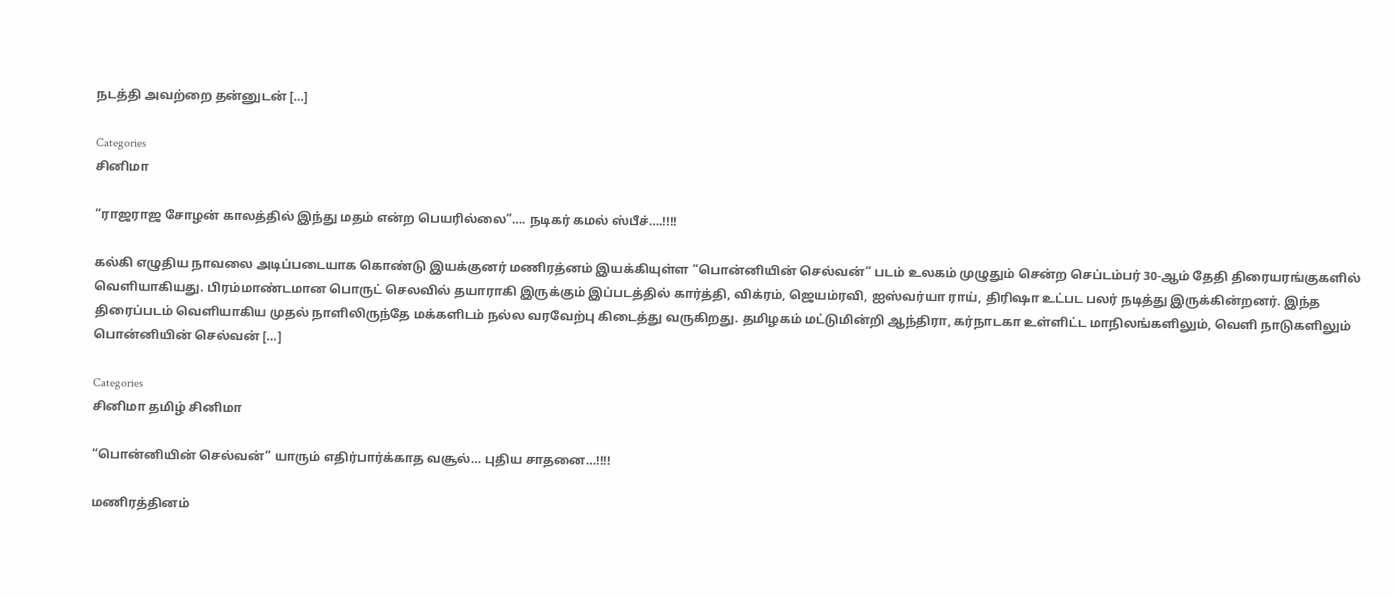நடத்தி அவற்றை தன்னுடன் […]

Categories
சினிமா

“ராஜராஜ சோழன் காலத்தில் இந்து மதம் என்ற பெயரில்லை”…. நடிகர் கமல் ஸ்பீச்….!!!!

கல்கி எழுதிய நாவலை அடிப்படையாக கொண்டு இயக்குனர் மணிரத்னம் இயக்கியுள்ள “பொன்னியின் செல்வன்” படம் உலகம் முழுதும் சென்ற செப்டம்பர் 30-ஆம் தேதி திரையரங்குகளில் வெளியாகியது. பிரம்மாண்டமான பொருட் செலவில் தயாராகி இருக்கும் இப்படத்தில் கார்த்தி, விக்ரம், ஜெயம்ரவி, ஐஸ்வர்யா ராய், திரிஷா உட்பட பலர் நடித்து இருக்கின்றனர். இந்த திரைப்படம் வெளியாகிய முதல் நாளிலிருந்தே மக்களிடம் நல்ல வரவேற்பு கிடைத்து வருகிறது. தமிழகம் மட்டுமின்றி ஆந்திரா, கர்நாடகா உள்ளிட்ட மாநிலங்களிலும், வெளி நாடுகளிலும் பொன்னியின் செல்வன் […]

Categories
சினிமா தமிழ் சினிமா

“பொன்னியின் செல்வன்” யாரும் எதிர்பார்க்காத வசூல்… புதிய சாதனை…!!!!

மணிரத்தினம்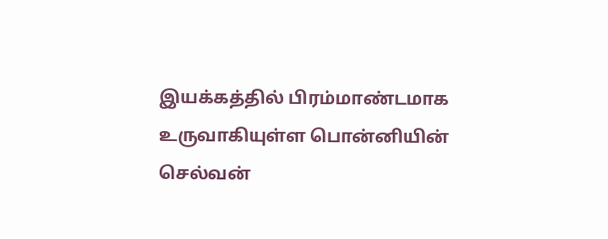இயக்கத்தில் பிரம்மாண்டமாக உருவாகியுள்ள பொன்னியின் செல்வன்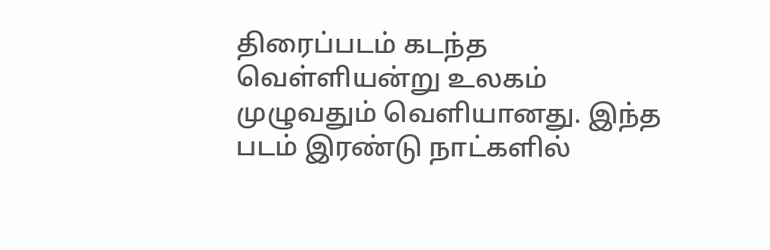திரைப்படம் கடந்த வெள்ளியன்று உலகம் முழுவதும் வெளியானது. இந்த படம் இரண்டு நாட்களில்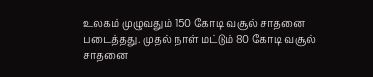உலகம் முழுவதும் 150 கோடி வசூல் சாதனை படைத்தது. முதல் நாள் மட்டும் 80 கோடி வசூல் சாதனை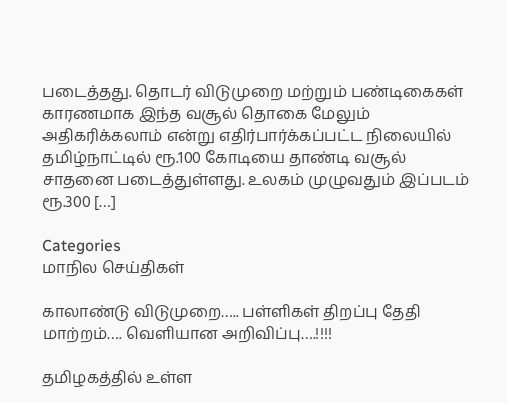படைத்தது. தொடர் விடுமுறை மற்றும் பண்டிகைகள் காரணமாக இந்த வசூல் தொகை மேலும் அதிகரிக்கலாம் என்று எதிர்பார்க்கப்பட்ட நிலையில் தமிழ்நாட்டில் ரூ.100 கோடியை தாண்டி வசூல் சாதனை படைத்துள்ளது. உலகம் முழுவதும் இப்படம் ரூ.300 […]

Categories
மாநில செய்திகள்

காலாண்டு விடுமுறை….. பள்ளிகள் திறப்பு தேதி மாற்றம்…. வெளியான அறிவிப்பு….!!!!

தமிழகத்தில் உள்ள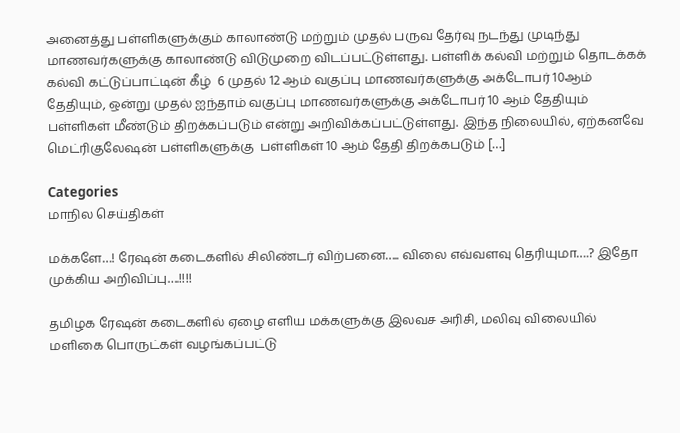அனைத்து பள்ளிகளுக்கும் காலாண்டு மற்றும் முதல் பருவ தேர்வு நடந்து முடிந்து மாணவர்களுக்கு காலாண்டு விடுமுறை விடப்பட்டுள்ளது. பள்ளிக் கல்வி மற்றும் தொடக்கக் கல்வி கட்டுப்பாட்டின் கீழ்  6 முதல் 12 ஆம் வகுப்பு மாணவர்களுக்கு அக்டோபர் 10ஆம் தேதியும், ஒன்று முதல் ஐந்தாம் வகுப்பு மாணவர்களுக்கு அக்டோபர் 10 ஆம் தேதியும் பள்ளிகள் மீண்டும் திறக்கப்படும் என்று அறிவிக்கப்பட்டுள்ளது. இந்த நிலையில், ஏற்கனவே மெட்ரிகுலேஷன் பள்ளிகளுக்கு  பள்ளிகள் 10 ஆம் தேதி திறக்கபடும் […]

Categories
மாநில செய்திகள்

மக்களே…! ரேஷன் கடைகளில் சிலிண்டர் விற்பனை….. விலை எவ்வளவு தெரியுமா….? இதோ முக்கிய அறிவிப்பு….!!!!

தமிழக ரேஷன் கடைகளில் ஏழை எளிய மக்களுக்கு இலவச அரிசி, மலிவு விலையில் மளிகை பொருட்கள் வழங்கப்பட்டு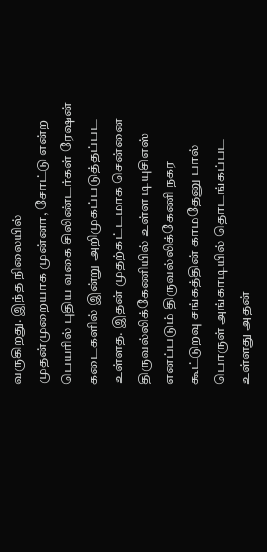வருகிறது. இந்த நிலையில் முதன்முறையாக முன்னா, சோட்டு என்ற பெயரில் புதிய வகை சிலிண்டர்கள் ரேஷன் கடைகளில் இன்று அறிமுகப்படுத்தப்பட உள்ளத. இதன் முதற்கட்டமாக சென்னை திருவல்லிக்கேணியில் உள்ள டியுசிஎஸ் எனப்படும் திருவல்லிக்கேணி நகர கூட்டுறவு சங்கத்தின் காமதேனு பால் பொருள் அங்காடியில் தொடங்கப்பட உள்ளது அதன்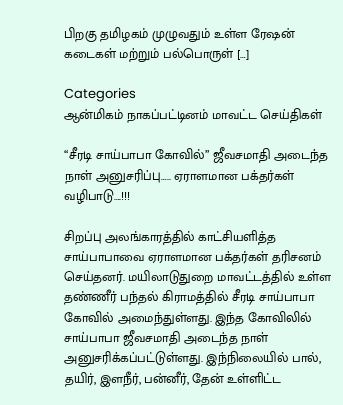பிறகு தமிழகம் முழுவதும் உள்ள ரேஷன் கடைகள் மற்றும் பல்பொருள் […]

Categories
ஆன்மிகம் நாகப்பட்டினம் மாவட்ட செய்திகள்

“சீரடி சாய்பாபா கோவில்” ஜீவசமாதி அடைந்த நாள் அனுசரிப்பு….. ஏராளமான பக்தர்கள் வழிபாடு….!!!

சிறப்பு அலங்காரத்தில் காட்சியளித்த சாய்பாபாவை ஏராளமான பக்தர்கள் தரிசனம் செய்தனர். மயிலாடுதுறை மாவட்டத்தில் உள்ள தண்ணீர் பந்தல் கிராமத்தில் சீரடி சாய்பாபா கோவில் அமைந்துள்ளது. இந்த கோவிலில் சாய்பாபா ஜீவசமாதி அடைந்த நாள் அனுசரிக்கப்பட்டுள்ளது. இந்நிலையில் பால், தயிர், இளநீர், பன்னீர், தேன் உள்ளிட்ட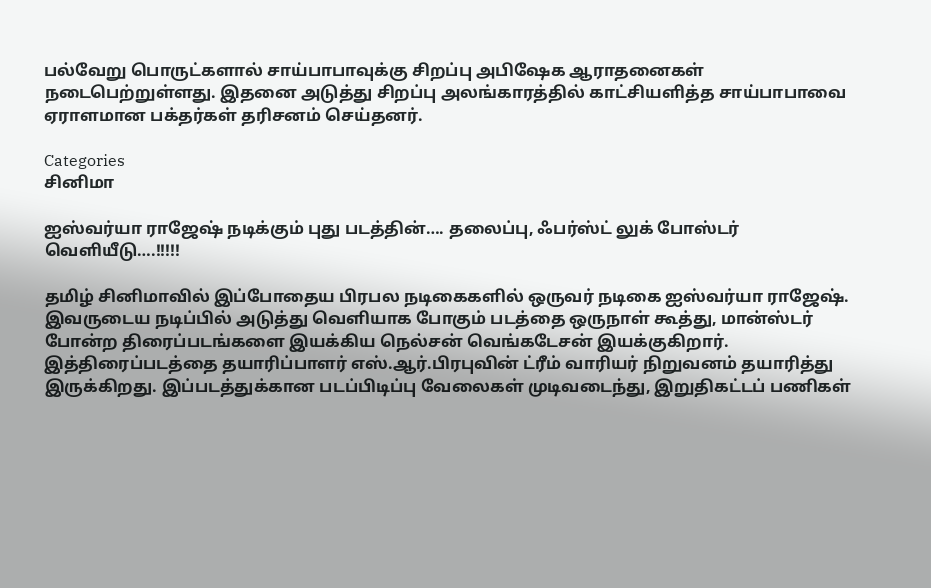பல்வேறு பொருட்களால் சாய்பாபாவுக்கு சிறப்பு அபிஷேக ஆராதனைகள் நடைபெற்றுள்ளது. இதனை அடுத்து சிறப்பு அலங்காரத்தில் காட்சியளித்த சாய்பாபாவை ஏராளமான பக்தர்கள் தரிசனம் செய்தனர்.

Categories
சினிமா

ஐஸ்வர்யா ராஜேஷ் நடிக்கும் புது படத்தின்…. தலைப்பு, ஃபர்ஸ்ட் லுக் போஸ்டர் வெளியீடு….!!!!!

தமிழ் சினிமாவில் இப்போதைய பிரபல நடிகைகளில் ஒருவர் நடிகை ஐஸ்வர்யா ராஜேஷ். இவருடைய நடிப்பில் அடுத்து வெளியாக போகும் படத்தை ஒருநாள் கூத்து, மான்ஸ்டர் போன்ற திரைப்படங்களை இயக்கிய நெல்சன் வெங்கடேசன் இயக்குகிறார். இத்திரைப்படத்தை தயாரிப்பாளர் எஸ்.ஆர்.பிரபுவின் ட்ரீம் வாரியர் நிறுவனம் தயாரித்து இருக்கிறது. இப்படத்துக்கான படப்பிடிப்பு வேலைகள் முடிவடைந்து, இறுதிகட்டப் பணிகள்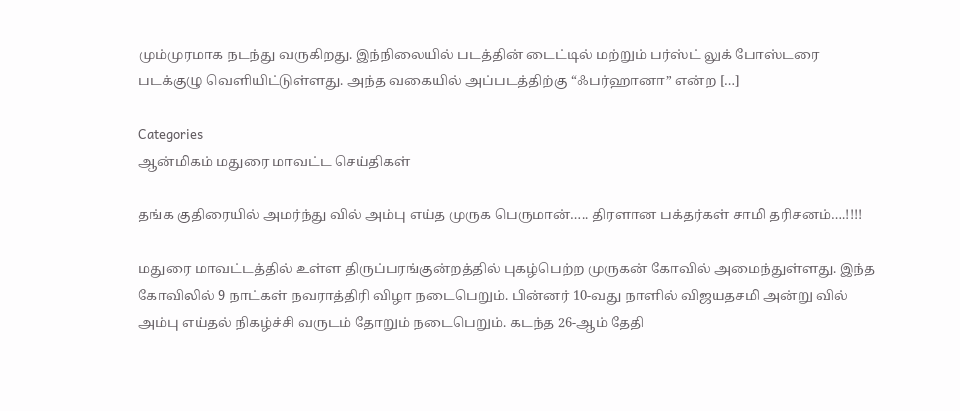மும்முரமாக நடந்து வருகிறது. இந்நிலையில் படத்தின் டைட்டில் மற்றும் பர்ஸ்ட் லுக் போஸ்டரை படக்குழு வெளியிட்டுள்ளது. அந்த வகையில் அப்படத்திற்கு “ஃபர்ஹானா” என்ற […]

Categories
ஆன்மிகம் மதுரை மாவட்ட செய்திகள்

தங்க குதிரையில் அமர்ந்து வில் அம்பு எய்த முருக பெருமான்….. திரளான பக்தர்கள் சாமி தரிசனம்….!!!!

மதுரை மாவட்டத்தில் உள்ள திருப்பரங்குன்றத்தில் புகழ்பெற்ற முருகன் கோவில் அமைந்துள்ளது. இந்த கோவிலில் 9 நாட்கள் நவராத்திரி விழா நடைபெறும். பின்னர் 10-வது நாளில் விஜயதசமி அன்று வில் அம்பு எய்தல் நிகழ்ச்சி வருடம் தோறும் நடைபெறும். கடந்த 26-ஆம் தேதி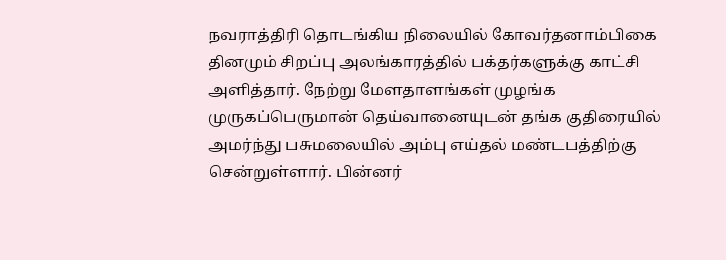நவராத்திரி தொடங்கிய நிலையில் கோவர்தனாம்பிகை தினமும் சிறப்பு அலங்காரத்தில் பக்தர்களுக்கு காட்சி அளித்தார். நேற்று மேளதாளங்கள் முழங்க முருகப்பெருமான் தெய்வானையுடன் தங்க குதிரையில் அமர்ந்து பசுமலையில் அம்பு எய்தல் மண்டபத்திற்கு சென்றுள்ளார். பின்னர்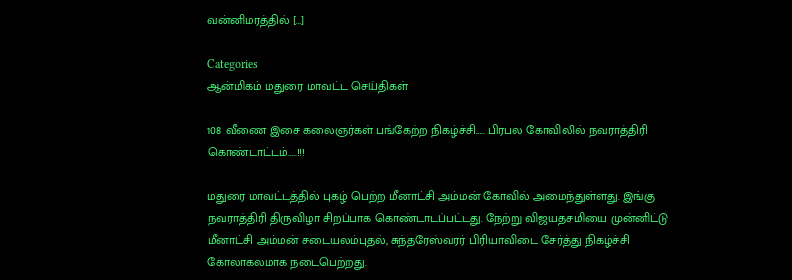வன்னிமரத்தில் […]

Categories
ஆன்மிகம் மதுரை மாவட்ட செய்திகள்

108 வீணை இசை கலைஞர்கள் பங்கேற்ற நிகழ்ச்சி….. பிரபல கோவிலில் நவராத்திரி கொண்டாட்டம்…..!!!

மதுரை மாவட்டத்தில் புகழ் பெற்ற மீனாட்சி அம்மன் கோவில் அமைந்துள்ளது. இங்கு நவராத்திரி திருவிழா சிறப்பாக கொண்டாடப்பட்டது. நேற்று விஜயதசமியை முன்னிட்டு மீனாட்சி அம்மன் சடையலம்புதல், சுந்தரேஸ்வரர் பிரியாவிடை சேர்த்து நிகழ்ச்சி கோலாகலமாக நடைபெற்றது.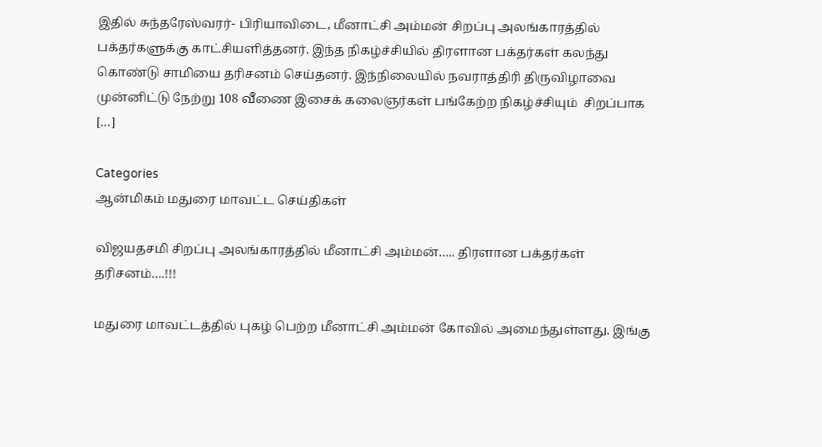இதில் சுந்தரேஸ்வரர்- பிரியாவிடை, மீனாட்சி அம்மன் சிறப்பு அலங்காரத்தில் பக்தர்களுக்கு காட்சியளித்தனர். இந்த நிகழ்ச்சியில் திரளான பக்தர்கள் கலந்து கொண்டு சாமியை தரிசனம் செய்தனர். இந்நிலையில் நவராத்திரி திருவிழாவை முன்னிட்டு நேற்று 108 வீணை இசைக் கலைஞர்கள் பங்கேற்ற நிகழ்ச்சியும்  சிறப்பாக […]

Categories
ஆன்மிகம் மதுரை மாவட்ட செய்திகள்

விஜயதசமி சிறப்பு அலங்காரத்தில் மீனாட்சி அம்மன்….. திரளான பக்தர்கள் தரிசனம்….!!!

மதுரை மாவட்டத்தில் புகழ் பெற்ற மீனாட்சி அம்மன் கோவில் அமைந்துள்ளது. இங்கு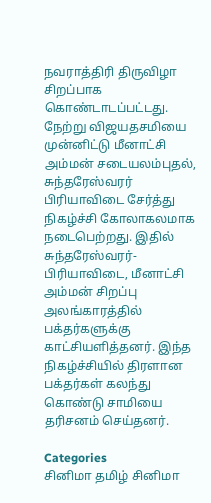நவராத்திரி திருவிழா சிறப்பாக கொண்டாடப்பட்டது. நேற்று விஜயதசமியை முன்னிட்டு மீனாட்சி அம்மன் சடையலம்புதல், சுந்தரேஸ்வரர் பிரியாவிடை சேர்த்து நிகழ்ச்சி கோலாகலமாக நடைபெற்றது. இதில் சுந்தரேஸ்வரர்- பிரியாவிடை, மீனாட்சி அம்மன் சிறப்பு அலங்காரத்தில் பக்தர்களுக்கு காட்சியளித்தனர். இந்த நிகழ்ச்சியில் திரளான பக்தர்கள் கலந்து கொண்டு சாமியை தரிசனம் செய்தனர்.

Categories
சினிமா தமிழ் சினிமா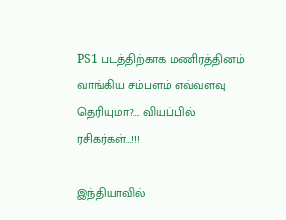PS1 படத்திற்காக மணிரத்தினம் வாங்கிய சம்பளம் எவ்வளவு தெரியுமா?…. வியப்பில் ரசிகர்கள்…!!!

இந்தியாவில்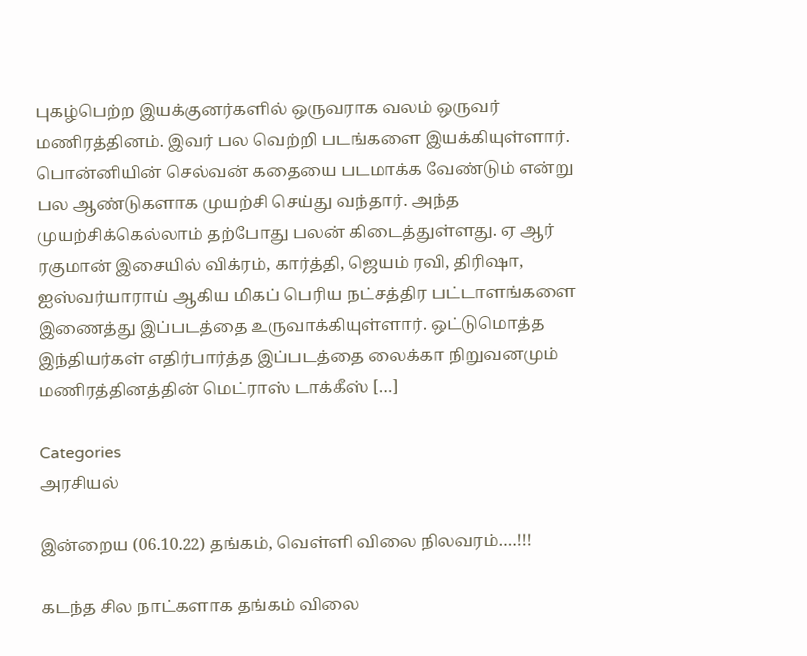புகழ்பெற்ற இயக்குனர்களில் ஒருவராக வலம் ஒருவர் மணிரத்தினம். இவர் பல வெற்றி படங்களை இயக்கியுள்ளார். பொன்னியின் செல்வன் கதையை படமாக்க வேண்டும் என்று பல ஆண்டுகளாக முயற்சி செய்து வந்தார். அந்த முயற்சிக்கெல்லாம் தற்போது பலன் கிடைத்துள்ளது. ஏ ஆர் ரகுமான் இசையில் விக்ரம், கார்த்தி, ஜெயம் ரவி, திரிஷா, ஐஸ்வர்யாராய் ஆகிய மிகப் பெரிய நட்சத்திர பட்டாளங்களை இணைத்து இப்படத்தை உருவாக்கியுள்ளார். ஒட்டுமொத்த இந்தியர்கள் எதிர்பார்த்த இப்படத்தை லைக்கா நிறுவனமும் மணிரத்தினத்தின் மெட்ராஸ் டாக்கீஸ் […]

Categories
அரசியல்

இன்றைய (06.10.22) தங்கம், வெள்ளி விலை நிலவரம்….!!!

கடந்த சில நாட்களாக தங்கம் விலை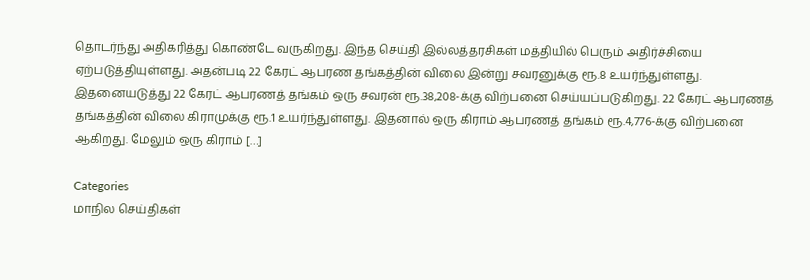தொடர்ந்து அதிகரித்து கொண்டே வருகிறது. இந்த செய்தி இல்லத்தரசிகள் மத்தியில் பெரும் அதிர்ச்சியை ஏற்படுத்தியுள்ளது. அதன்படி 22 கேரட் ஆபரண தங்கத்தின் விலை இன்று சவரனுக்கு ரூ.8 உயர்ந்துள்ளது. இதனையடுத்து 22 கேரட் ஆபரணத் தங்கம் ஒரு சவரன் ரூ.38,208-க்கு விற்பனை செய்யப்படுகிறது. 22 கேரட் ஆபரணத் தங்கத்தின் விலை கிராமுக்கு ரூ.1 உயர்ந்துள்ளது. இதனால் ஒரு கிராம் ஆபரணத் தங்கம் ரூ.4,776-க்கு விற்பனை ஆகிறது. மேலும் ஒரு கிராம் […]

Categories
மாநில செய்திகள்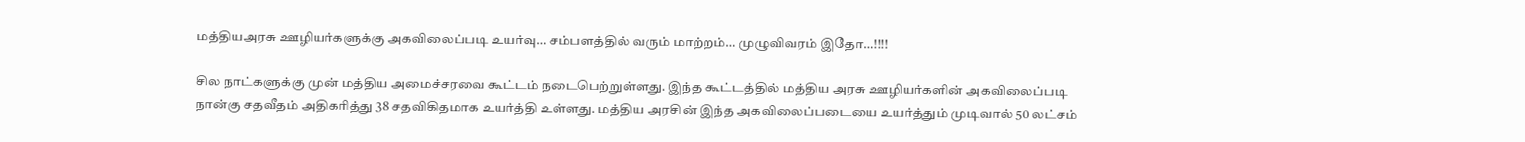மத்தியஅரசு ஊழியர்களுக்கு அகவிலைப்படி உயர்வு… சம்பளத்தில் வரும் மாற்றம்… முழுவிவரம் இதோ…!!!!

சில நாட்களுக்கு முன் மத்திய அமைச்சரவை கூட்டம் நடைபெற்றுள்ளது. இந்த கூட்டத்தில் மத்திய அரசு ஊழியர்களின் அகவிலைப்படி நான்கு சதவீதம் அதிகரித்து 38 சதவிகிதமாக உயர்த்தி உள்ளது. மத்திய அரசின் இந்த அகவிலைப்படையை உயர்த்தும் முடிவால் 50 லட்சம்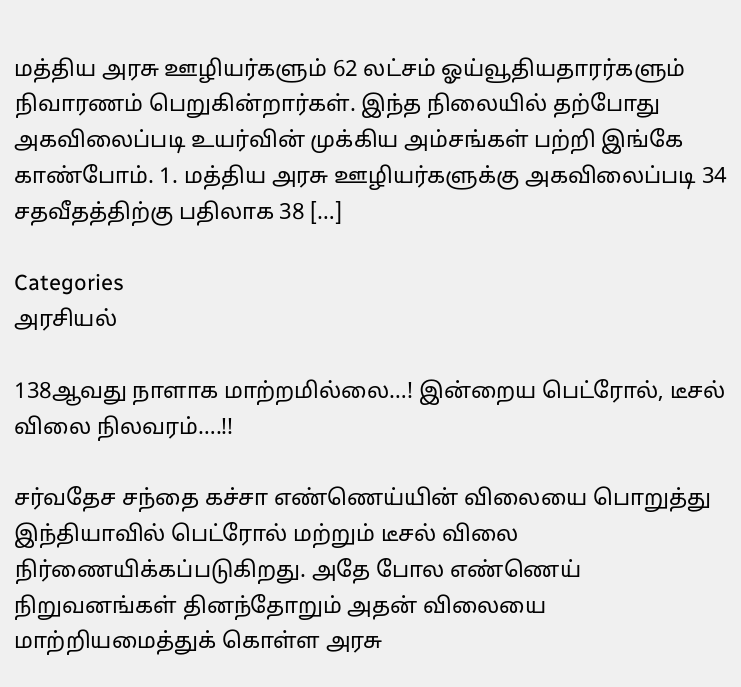மத்திய அரசு ஊழியர்களும் 62 லட்சம் ஓய்வூதியதாரர்களும் நிவாரணம் பெறுகின்றார்கள். இந்த நிலையில் தற்போது அகவிலைப்படி உயர்வின் முக்கிய அம்சங்கள் பற்றி இங்கே காண்போம். 1. மத்திய அரசு ஊழியர்களுக்கு அகவிலைப்படி 34 சதவீதத்திற்கு பதிலாக 38 […]

Categories
அரசியல்

138ஆவது நாளாக மாற்றமில்லை…! இன்றைய பெட்ரோல், டீசல் விலை நிலவரம்….!!

சர்வதேச சந்தை கச்சா எண்ணெய்யின் விலையை பொறுத்து இந்தியாவில் பெட்ரோல் மற்றும் டீசல் விலை நிர்ணையிக்கப்படுகிறது. அதே போல எண்ணெய் நிறுவனங்கள் தினந்தோறும் அதன் விலையை மாற்றியமைத்துக் கொள்ள அரசு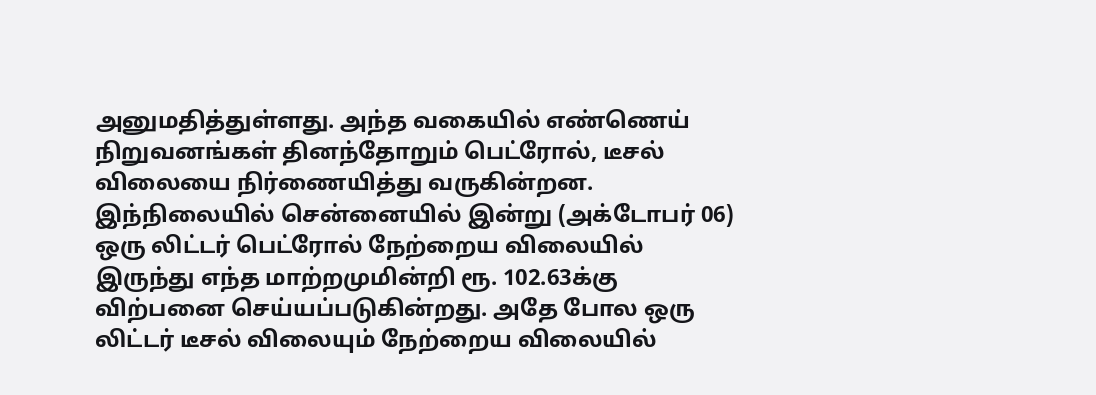அனுமதித்துள்ளது. அந்த வகையில் எண்ணெய் நிறுவனங்கள் தினந்தோறும் பெட்ரோல், டீசல் விலையை நிர்ணையித்து வருகின்றன. இந்நிலையில் சென்னையில் இன்று (அக்டோபர் 06) ஒரு லிட்டர் பெட்ரோல் நேற்றைய விலையில் இருந்து எந்த மாற்றமுமின்றி ரூ. 102.63க்கு விற்பனை செய்யப்படுகின்றது. அதே போல ஒரு லிட்டர் டீசல் விலையும் நேற்றைய விலையில்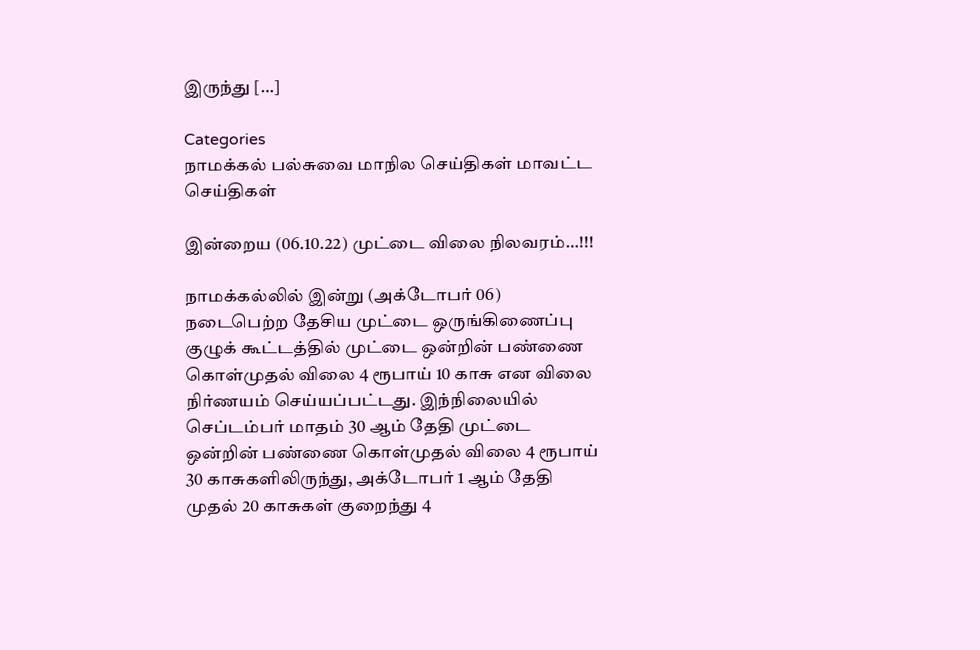இருந்து […]

Categories
நாமக்கல் பல்சுவை மாநில செய்திகள் மாவட்ட செய்திகள்

இன்றைய (06.10.22) முட்டை விலை நிலவரம்…!!!

நாமக்கல்லில் இன்று (அக்டோபர் 06) நடைபெற்ற தேசிய முட்டை ஒருங்கிணைப்பு குழுக் கூட்டத்தில் முட்டை ஒன்றின் பண்ணை கொள்முதல் விலை 4 ரூபாய் 10 காசு என விலை நிர்ணயம் செய்யப்பட்டது. இந்நிலையில் செப்டம்பர் மாதம் 30 ஆம் தேதி முட்டை ஒன்றின் பண்ணை கொள்முதல் விலை 4 ரூபாய் 30 காசுகளிலிருந்து, அக்டோபர் 1 ஆம் தேதி முதல் 20 காசுகள் குறைந்து 4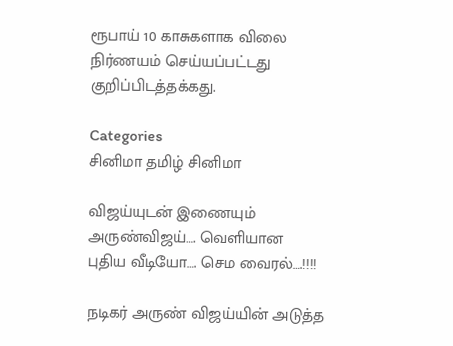ரூபாய் 10 காசுகளாக விலை நிர்ணயம் செய்யப்பட்டது குறிப்பிடத்தக்கது.

Categories
சினிமா தமிழ் சினிமா

விஜய்யுடன் இணையும் அருண்விஜய்…. வெளியான புதிய வீடியோ…. செம வைரல்….!!!!

நடிகர் அருண் விஜய்யின் அடுத்த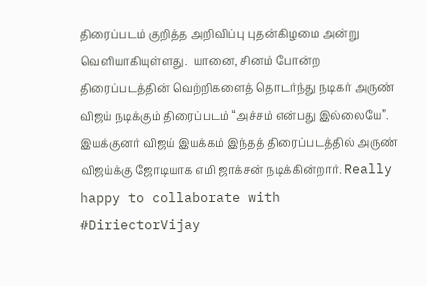திரைப்படம் குறித்த அறிவிப்பு புதன்கிழமை அன்று வெளியாகியுள்ளது.  யானை, சினம் போன்ற திரைப்படத்தின் வெற்றிகளைத் தொடர்ந்து நடிகர் அருண் விஜய் நடிக்கும் திரைப்படம் “அச்சம் என்பது இல்லையே”. இயக்குனர் விஜய் இயக்கம் இந்தத் திரைப்படத்தில் அருண் விஜய்க்கு ஜோடியாக எமி ஜாக்சன் நடிக்கின்றார். Really happy to collaborate with #DiriectorVijay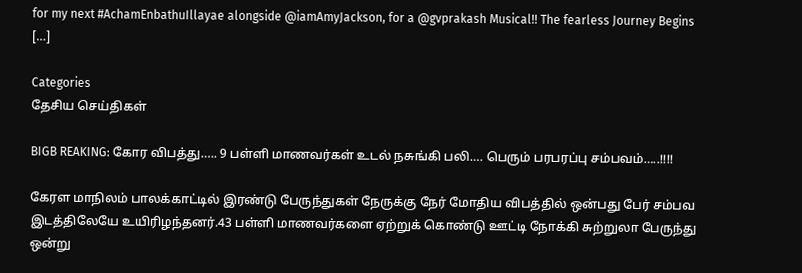for my next #AchamEnbathuIllayae alongside @iamAmyJackson, for a @gvprakash Musical!! The fearless Journey Begins […]

Categories
தேசிய செய்திகள்

BIGB REAKING: கோர விபத்து….. 9 பள்ளி மாணவர்கள் உடல் நசுங்கி பலி…. பெரும் பரபரப்பு சம்பவம்…..!!!!

கேரள மாநிலம் பாலக்காட்டில் இரண்டு பேருந்துகள் நேருக்கு நேர் மோதிய விபத்தில் ஒன்பது பேர் சம்பவ இடத்திலேயே உயிரிழந்தனர்.43 பள்ளி மாணவர்களை ஏற்றுக் கொண்டு ஊட்டி நோக்கி சுற்றுலா பேருந்து ஒன்று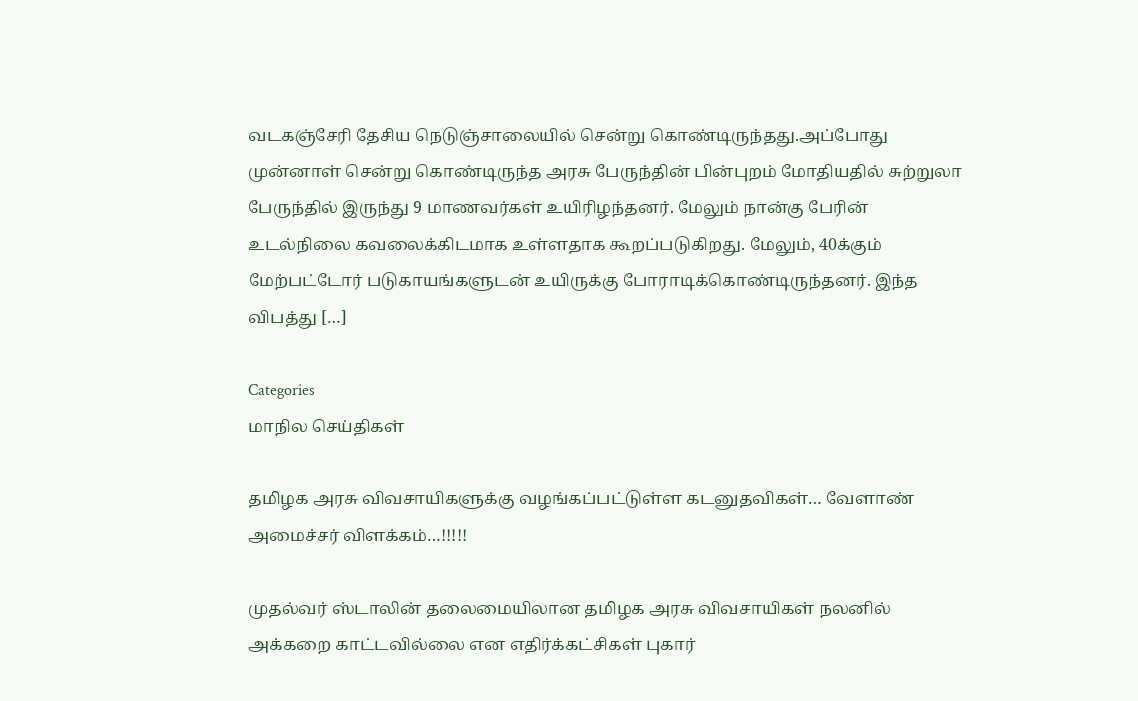வடகஞ்சேரி தேசிய நெடுஞ்சாலையில் சென்று கொண்டிருந்தது.அப்போது முன்னாள் சென்று கொண்டிருந்த அரசு பேருந்தின் பின்புறம் மோதியதில் சுற்றுலா பேருந்தில் இருந்து 9 மாணவர்கள் உயிரிழந்தனர். மேலும் நான்கு பேரின் உடல்நிலை கவலைக்கிடமாக உள்ளதாக கூறப்படுகிறது. மேலும், 40க்கும் மேற்பட்டோர் படுகாயங்களுடன் உயிருக்கு போராடிக்கொண்டிருந்தனர். இந்த விபத்து […]

Categories
மாநில செய்திகள்

தமிழக அரசு விவசாயிகளுக்கு வழங்கப்பட்டுள்ள கடனுதவிகள்… வேளாண் அமைச்சர் விளக்கம்…!!!!!

முதல்வர் ஸ்டாலின் தலைமையிலான தமிழக அரசு விவசாயிகள் நலனில் அக்கறை காட்டவில்லை என எதிர்க்கட்சிகள் புகார்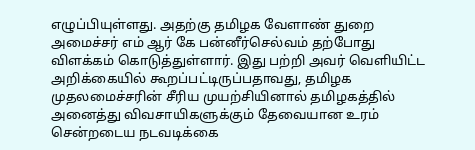எழுப்பியுள்ளது. அதற்கு தமிழக வேளாண் துறை அமைச்சர் எம் ஆர் கே பன்னீர்செல்வம் தற்போது விளக்கம் கொடுத்துள்ளார். இது பற்றி அவர் வெளியிட்ட அறிக்கையில் கூறப்பட்டிருப்பதாவது, தமிழக முதலமைச்சரின் சீரிய முயற்சியினால் தமிழகத்தில் அனைத்து விவசாயிகளுக்கும் தேவையான உரம் சென்றடைய நடவடிக்கை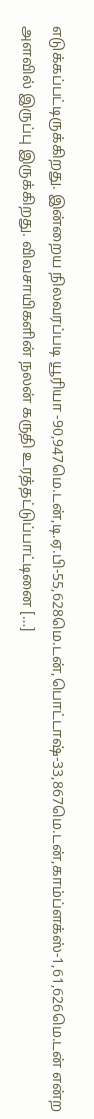எடுக்கப்பட்டிருக்கிறது. இன்றைய நிலவரப்படி யூரியா -90,947மெ.டன்,டி.ஏ.பி-55,628மெ.டன்,பொட்டாஷ்-33,867மெ.டன்,காம்ப்ளக்ஸ்-1,61,626மெ.டன் என்ற அளவில் இருப்பு இருக்கிறது. விவசாயிகளின் நலன் கருதி உரத்தட்டுப்பாட்டினை […]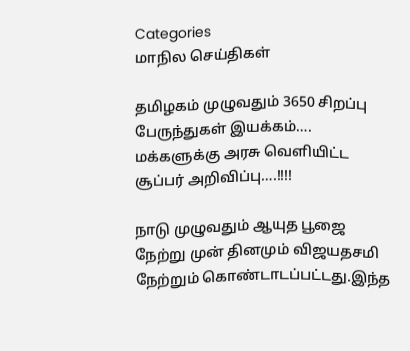Categories
மாநில செய்திகள்

தமிழகம் முழுவதும் 3650 சிறப்பு பேருந்துகள் இயக்கம்…. மக்களுக்கு அரசு வெளியிட்ட சூப்பர் அறிவிப்பு….!!!!

நாடு முழுவதும் ஆயுத பூஜை நேற்று முன் தினமும் விஜயதசமி நேற்றும் கொண்டாடப்பட்டது.இந்த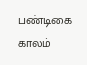பண்டிகை காலம்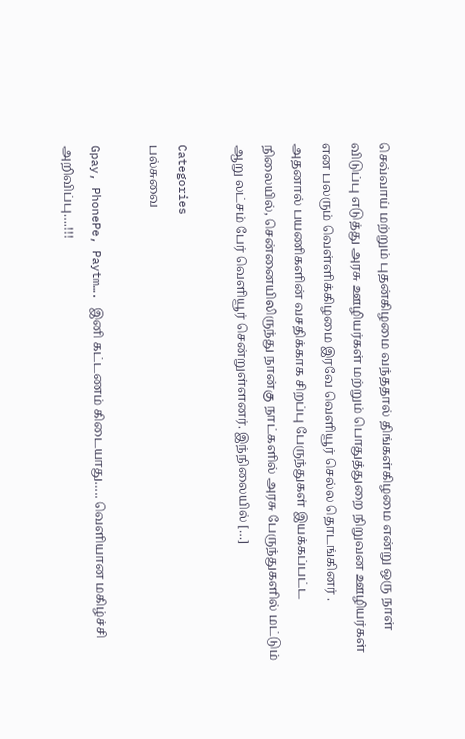செவ்வாய் மற்றும் புதன்கிழமை வந்ததால் திங்கள்கிழமை என்று ஒரு நாள் விடுப்பு எடுத்து அரசு ஊழியர்கள் மற்றும் பொதுத்துறை நிறுவன ஊழியர்கள் என பலரும் வெள்ளிக்கிழமை இரவே வெளியூர் செல்ல தொடங்கினர் . அதனால் பயணிகளின் வசதிக்காக சிறப்பு பேருந்துகள் இயக்கப்பட்ட நிலையில், சென்னையிலிருந்து நான்கு நாட்களில் அரசு பேருந்துகளில் மட்டும் ஆறு லட்சம் பேர் வெளியூர் சென்றுள்ளனர். இந்நிலையில் […]

Categories
பல்சுவை

Gpay, PhonePe, Paytm…. இனி கட்டணம் கிடையாது….. வெளியான மகிழ்ச்சி அறிவிப்பு….!!!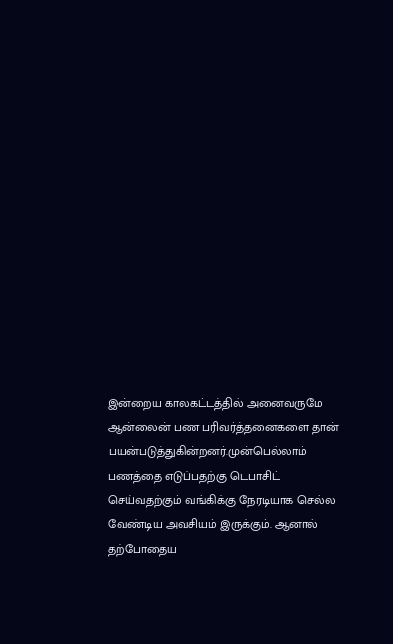இன்றைய காலகட்டத்தில் அனைவருமே ஆன்லைன் பண பரிவர்த்தனைகளை தான் பயன்படுத்துகின்றனர்.முன்பெல்லாம் பணத்தை எடுப்பதற்கு டெபாசிட் செய்வதற்கும் வங்கிக்கு நேரடியாக செல்ல வேண்டிய அவசியம் இருக்கும். ஆனால் தற்போதைய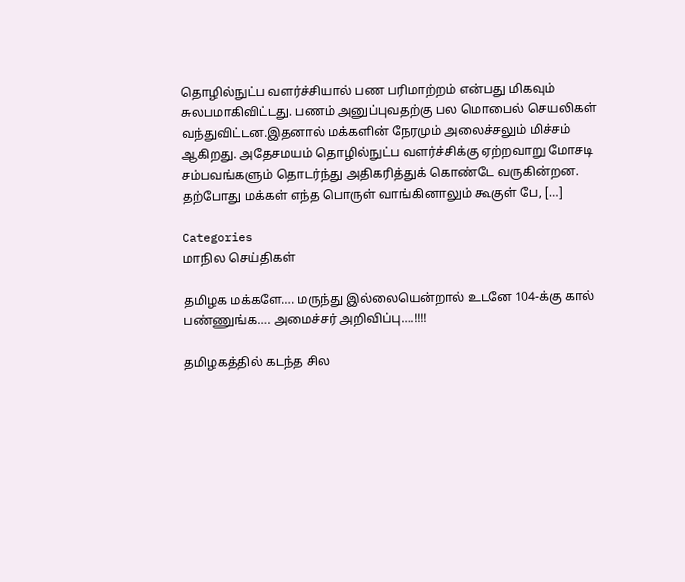தொழில்நுட்ப வளர்ச்சியால் பண பரிமாற்றம் என்பது மிகவும் சுலபமாகிவிட்டது. பணம் அனுப்புவதற்கு பல மொபைல் செயலிகள் வந்துவிட்டன.இதனால் மக்களின் நேரமும் அலைச்சலும் மிச்சம் ஆகிறது. அதேசமயம் தொழில்நுட்ப வளர்ச்சிக்கு ஏற்றவாறு மோசடி சம்பவங்களும் தொடர்ந்து அதிகரித்துக் கொண்டே வருகின்றன. தற்போது மக்கள் எந்த பொருள் வாங்கினாலும் கூகுள் பே, […]

Categories
மாநில செய்திகள்

தமிழக மக்களே…. மருந்து இல்லையென்றால் உடனே 104-க்கு கால் பண்ணுங்க…. அமைச்சர் அறிவிப்பு….!!!!

தமிழகத்தில் கடந்த சில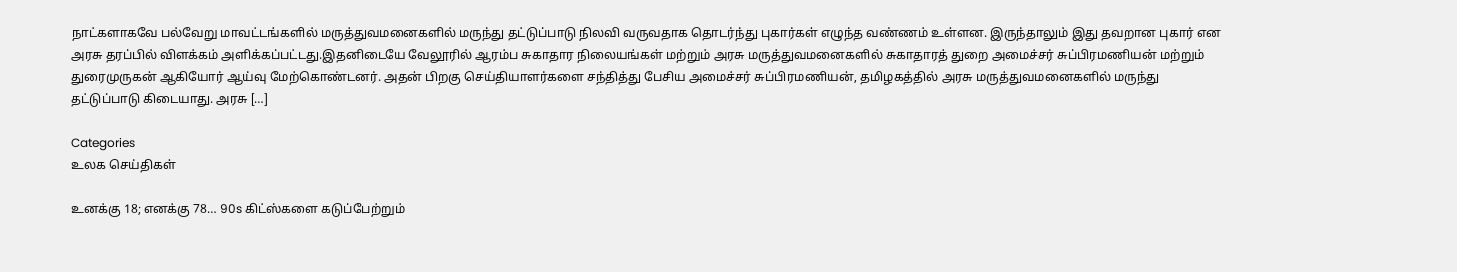நாட்களாகவே பல்வேறு மாவட்டங்களில் மருத்துவமனைகளில் மருந்து தட்டுப்பாடு நிலவி வருவதாக தொடர்ந்து புகார்கள் எழுந்த வண்ணம் உள்ளன. இருந்தாலும் இது தவறான புகார் என அரசு தரப்பில் விளக்கம் அளிக்கப்பட்டது.இதனிடையே வேலூரில் ஆரம்ப சுகாதார நிலையங்கள் மற்றும் அரசு மருத்துவமனைகளில் சுகாதாரத் துறை அமைச்சர் சுப்பிரமணியன் மற்றும் துரைமுருகன் ஆகியோர் ஆய்வு மேற்கொண்டனர். அதன் பிறகு செய்தியாளர்களை சந்தித்து பேசிய அமைச்சர் சுப்பிரமணியன், தமிழகத்தில் அரசு மருத்துவமனைகளில் மருந்து தட்டுப்பாடு கிடையாது. அரசு […]

Categories
உலக செய்திகள்

உனக்கு 18; எனக்கு 78… 90s கிட்ஸ்களை கடுப்பேற்றும்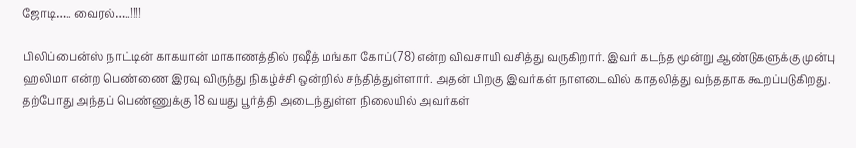ஜோடி….. வைரல்…..!!!!

பிலிப்பைன்ஸ் நாட்டின் காகயான் மாகாணத்தில் ரஷீத் மங்கா கோப்(78) என்ற விவசாயி வசித்து வருகிறார். இவர் கடந்த மூன்று ஆண்டுகளுக்கு முன்பு ஹலிமா என்ற பெண்ணை இரவு விருந்து நிகழ்ச்சி ஒன்றில் சந்தித்துள்ளார். அதன் பிறகு இவர்கள் நாளடைவில் காதலித்து வந்ததாக கூறப்படுகிறது. தற்போது அந்தப் பெண்ணுக்கு 18 வயது பூர்த்தி அடைந்துள்ள நிலையில் அவர்கள்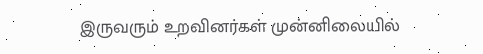இருவரும் உறவினர்கள் முன்னிலையில்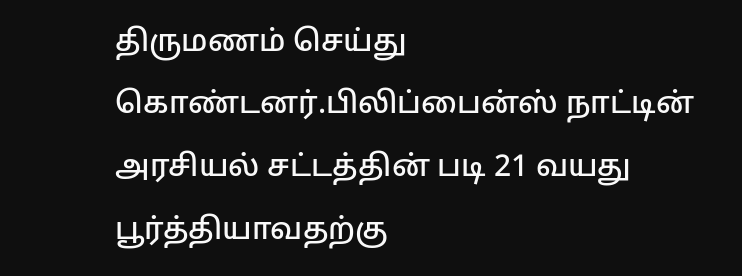திருமணம் செய்து கொண்டனர்.பிலிப்பைன்ஸ் நாட்டின் அரசியல் சட்டத்தின் படி 21 வயது பூர்த்தியாவதற்கு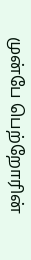முன்பே பெற்றோரின்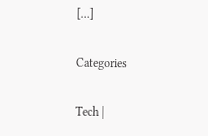[…]

Categories

Tech |